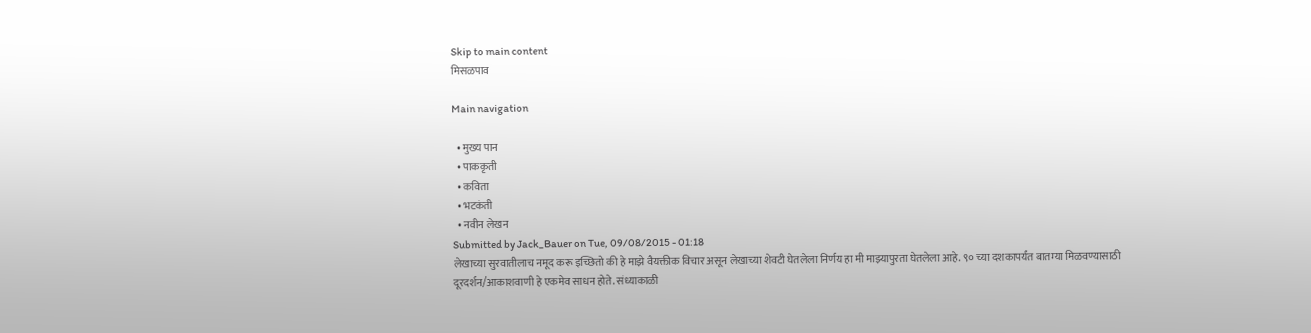Skip to main content
मिसळपाव

Main navigation

  • मुख्य पान
  • पाककृती
  • कविता
  • भटकंती
  • नवीन लेखन
Submitted by Jack_Bauer on Tue, 09/08/2015 - 01:18
लेखाच्या सुरवातीलाच नमूद करू इच्छितो की हे माझे वैयक्तीक विचार असून लेखाच्या शेवटी घेतलेला निर्णय हा मी माझ्यापुरता घेतलेला आहे. ९० च्या दशकापर्यंत बातम्या मिळवण्यासाठी दूरदर्शन/आकाशवाणी हे एकमेव साधन होते. संध्याकाळी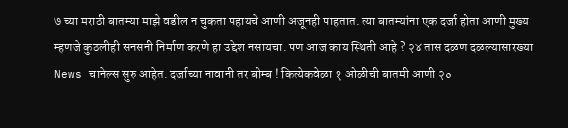७ च्या मराठी बातम्या माझे वडील न चुकता पहायचे आणी अजूनही पाहतात. त्या बातम्यांना एक दर्जा होता आणी मुख्य म्हणजे कुठलीही सनसनी निर्माण करणे हा उद्देश नसायचा. पण आज काय स्थिती आहे ? २४ तास दळण दळल्यासारख्या News चानेल्स सुरु आहेत. दर्जाच्या नावानी तर बोम्ब ! कित्येकवेळा १ ओळीची बातमी आणी २०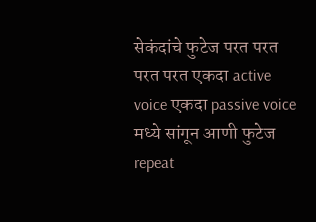सेकंदांचे फुटेज परत परत परत परत एकदा active voice एकदा passive voice मध्ये सांगून आणी फुटेज repeat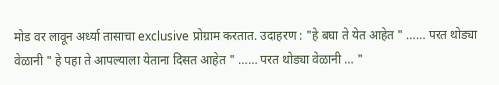मोड वर लावून अर्ध्या तासाचा exclusive प्रोग्राम करतात. उदाहरण : "हे बघा ते येत आहेत " …… परत थोड्या वेळानी " हे पहा ते आपल्याला येताना दिसत आहेत " …… परत थोड्या वेळानी … "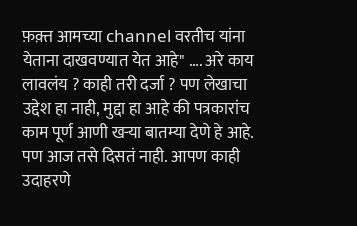फ़क़्त आमच्या channel वरतीच यांना येताना दाखवण्यात येत आहे" …. अरे काय लावलंय ? काही तरी दर्जा ? पण लेखाचा उद्देश हा नाही, मुद्दा हा आहे की पत्रकारांच काम पूर्ण आणी खऱ्या बातम्या देणे हे आहे. पण आज तसे दिसतं नाही. आपण काही उदाहरणे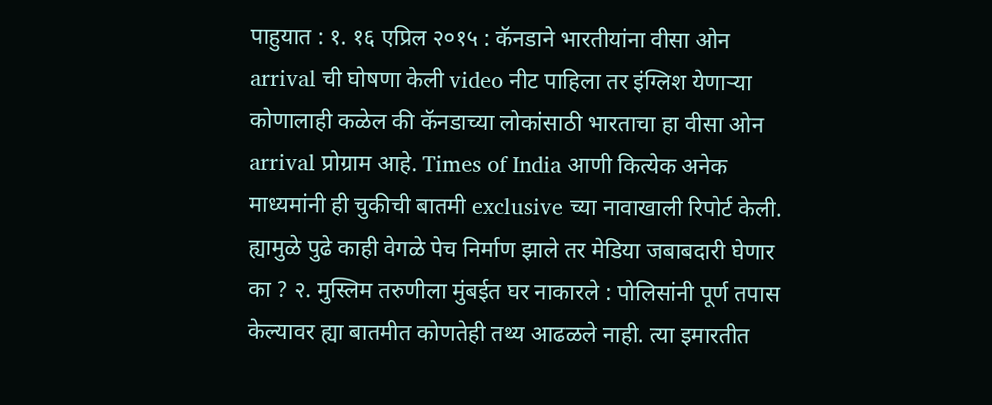पाहुयात : १. १६ एप्रिल २०१५ : कॅनडाने भारतीयांना वीसा ओन arrival ची घोषणा केली video नीट पाहिला तर इंग्लिश येणाऱ्या कोणालाही कळेल की कॅनडाच्या लोकांसाठी भारताचा हा वीसा ओन arrival प्रोग्राम आहे. Times of India आणी कित्येक अनेक माध्यमांनी ही चुकीची बातमी exclusive च्या नावाखाली रिपोर्ट केली. ह्यामुळे पुढे काही वेगळे पेच निर्माण झाले तर मेडिया जबाबदारी घेणार का ? २. मुस्लिम तरुणीला मुंबईत घर नाकारले : पोलिसांनी पूर्ण तपास केल्यावर ह्या बातमीत कोणतेही तथ्य आढळले नाही. त्या इमारतीत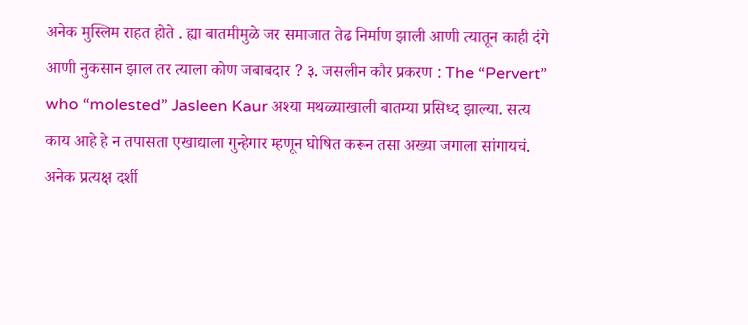अनेक मुस्लिम राहत होते . ह्या बातमीमुळे जर समाजात तेढ निर्माण झाली आणी त्यातून काही दंगे आणी नुकसान झाल तर त्याला कोण जबाबदार ? ३. जसलीन कौर प्रकरण : The “Pervert” who “molested” Jasleen Kaur अश्या मथळ्याखाली बातम्या प्रसिध्द झाल्या. सत्य काय आहे हे न तपासता एखाद्याला गुन्हेगार म्हणून घोषित करून तसा अख्या जगाला सांगायचं. अनेक प्रत्यक्ष दर्शी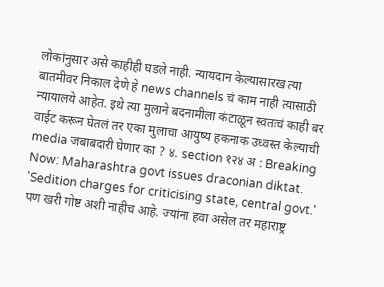लोकांनुसार असे काहीही घडले नाही. न्यायदान केल्यासारख त्या बातमीवर निकाल देणे हे news channels चं काम नाही त्यासाठी न्यायालये आहेत. इथे त्या मुलाने बदनामीला कंटाळून स्वतःचं काही बर वाईट करून घेतलं तर एका मुलाचा आयुष्य हकनाक उध्वस्त केल्याची media जबाबदारी घेणार का ? ४. section १२४ अ : Breaking Now: Maharashtra govt issues draconian diktat. 'Sedition charges for criticising state, central govt.' पण खरी गोष्ट अशी नाहीच आहे. ज्यांना हवा असेल तर महाराष्ट्र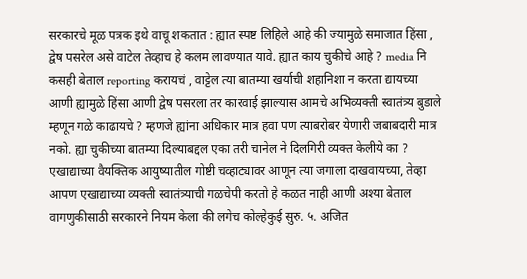सरकारचे मूळ पत्रक इथे वाचू शकतात : ह्यात स्पष्ट लिहिले आहे की ज्यामुळे समाजात हिंसा , द्वेष पसरेल असे वाटेल तेव्हाच हे कलम लावण्यात यावे. ह्यात काय चुकीचे आहे ? media नि कसही बेताल reporting करायचं , वाट्टेल त्या बातम्या खर्याची शहानिशा न करता द्यायच्या आणी ह्यामुळे हिंसा आणी द्वेष पसरला तर कारवाई झाल्यास आमचे अभिव्यक्ती स्वातंत्र्य बुडाले म्हणून गळे काढायचे ? म्हणजे ह्यांना अधिकार मात्र हवा पण त्याबरोबर येणारी जबाबदारी मात्र नको. ह्या चुकीच्या बातम्या दिल्याबद्दल एका तरी चानेल ने दिलगिरी व्यक्त केलीये का ? एखाद्याच्या वैयक्तिक आयुष्यातील गोष्टी चव्हाट्यावर आणून त्या जगाला दाखवायच्या, तेव्हा आपण एखाद्याच्या व्यक्ती स्वातंत्र्याची गळचेपी करतो हे कळत नाही आणी अश्या बेताल वागणुकीसाठी सरकारने नियम केला की लगेच कोल्हेकुई सुरु. ५. अजित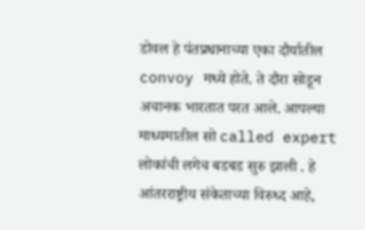डोवल हे पंतप्रधानाच्या एका दौर्यातील convoy मध्ये होते. ते दौरा सोडून अचानक भारतात परत आले. आपल्या माध्यमातील सो called expert लोकांची लगेच बडबड सुरु झाली . हे आंतरराष्ट्रीय संकेताच्या विरुध्द आहे,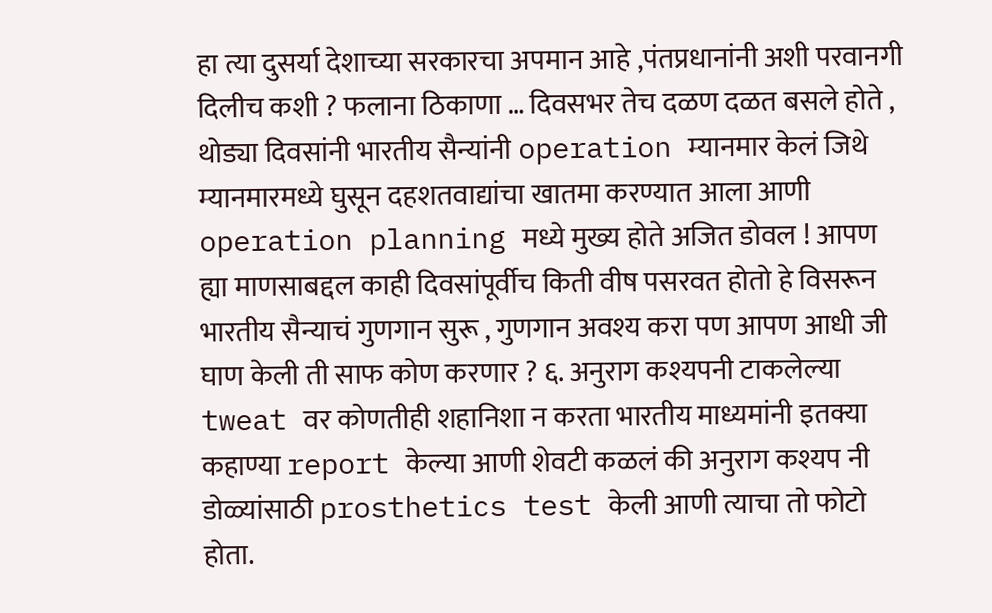हा त्या दुसर्या देशाच्या सरकारचा अपमान आहे ,पंतप्रधानांनी अशी परवानगी दिलीच कशी ? फलाना ठिकाणा … दिवसभर तेच दळण दळत बसले होते , थोड्या दिवसांनी भारतीय सैन्यांनी operation म्यानमार केलं जिथे म्यानमारमध्ये घुसून दहशतवाद्यांचा खातमा करण्यात आला आणी operation planning मध्ये मुख्य होते अजित डोवल ! आपण ह्या माणसाबद्दल काही दिवसांपूर्वीच किती वीष पसरवत होतो हे विसरून भारतीय सैन्याचं गुणगान सुरू , गुणगान अवश्य करा पण आपण आधी जी घाण केली ती साफ कोण करणार ? ६. अनुराग कश्यपनी टाकलेल्या tweat वर कोणतीही शहानिशा न करता भारतीय माध्यमांनी इतक्या कहाण्या report केल्या आणी शेवटी कळलं की अनुराग कश्यप नी डोळ्यांसाठी prosthetics test केली आणी त्याचा तो फोटो होता.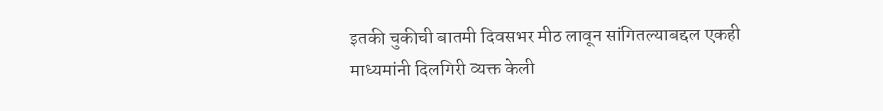इतकी चुकीची बातमी दिवसभर मीठ लावून सांगितल्याबद्दल एकही माध्यमांनी दिलगिरी व्यक्त केली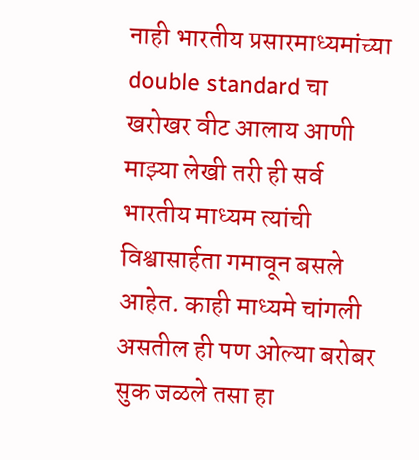नाही भारतीय प्रसारमाध्यमांच्या double standard चा खरोखर वीट आलाय आणी माझ्या लेखी तरी ही सर्व भारतीय माध्यम त्यांची विश्वासार्हता गमावून बसले आहेत. काही माध्यमे चांगली असतील ही पण ओल्या बरोबर सुक जळले तसा हा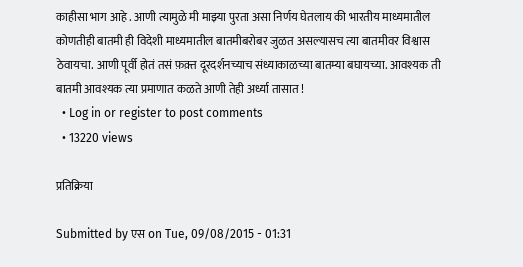काहीसा भाग आहे . आणी त्यामुळे मी माझ्या पुरता असा निर्णय घेतलाय की भारतीय माध्यमातील कोणतीही बातमी ही विदेशी माध्यमातील बातमीबरोबर जुळत असल्यासच त्या बातमीवर विश्वास ठेवायचा. आणी पूर्वी होतं तसं फ़क़्त दूरदर्शनच्याच संध्याकाळच्या बातम्या बघायच्या. आवश्यक ती बातमी आवश्यक त्या प्रमाणात कळते आणी तेही अर्ध्या तासात !
  • Log in or register to post comments
  • 13220 views

प्रतिक्रिया

Submitted by एस on Tue, 09/08/2015 - 01:31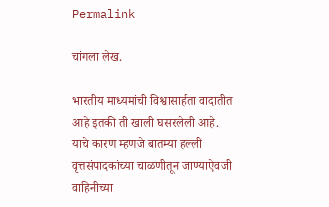Permalink

चांगला लेख.

भारतीय माध्यमांची विश्वासार्हता वादातीत आहे इतकी ती खाली घसरलेली आहे. याचे कारण म्हणजे बातम्या हल्ली वृत्तसंपादकांच्या चाळणीतून जाण्याऐवजी वाहिनीच्या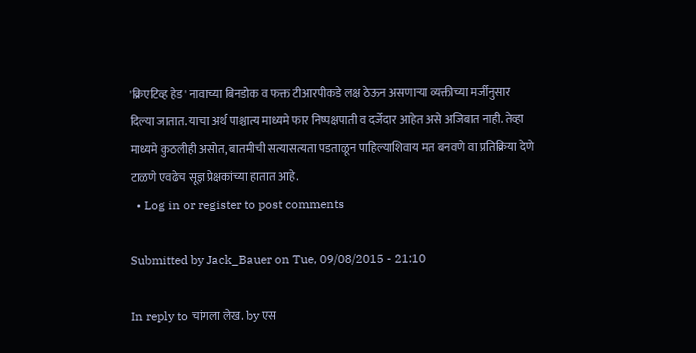'क्रिएटिव्ह हेड' नावाच्या बिनडोक व फक्त टीआरपीकडे लक्ष ठेऊन असणार्‍या व्यक्तीच्या मर्जीनुसार दिल्या जातात. याचा अर्थ पाश्चात्य माध्यमे फार निष्पक्षपाती व दर्जेदार आहेत असे अजिबात नाही. तेव्हा माध्यमे कुठलीही असोत, बातमीची सत्यासत्यता पडताळून पाहिल्याशिवाय मत बनवणे वा प्रतिक्रिया देणे टाळणे एवढेच सूज्ञ प्रेक्षकांच्या हातात आहे.
  • Log in or register to post comments

Submitted by Jack_Bauer on Tue, 09/08/2015 - 21:10

In reply to चांगला लेख. by एस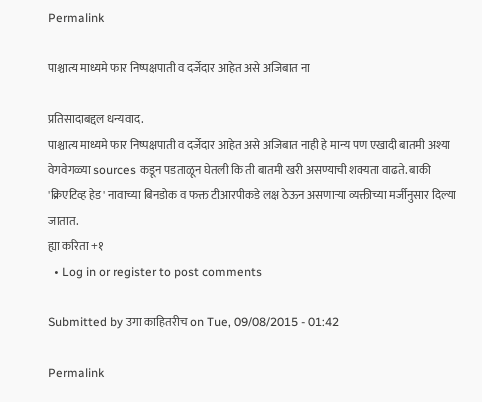Permalink

पाश्चात्य माध्यमे फार निष्पक्षपाती व दर्जेदार आहेत असे अजिबात ना

प्रतिसादाबद्दल धन्यवाद.
पाश्चात्य माध्यमे फार निष्पक्षपाती व दर्जेदार आहेत असे अजिबात नाही हे मान्य पण एखादी बातमी अश्या वेगवेगळ्या sources कडून पडताळून घेतली कि ती बातमी खरी असण्याची शक्यता वाढते. बाकी
'क्रिएटिव्ह हेड' नावाच्या बिनडोक व फक्त टीआरपीकडे लक्ष ठेऊन असणार्‍या व्यक्तीच्या मर्जीनुसार दिल्या जातात.
ह्या करिता +१
  • Log in or register to post comments

Submitted by उगा काहितरीच on Tue, 09/08/2015 - 01:42

Permalink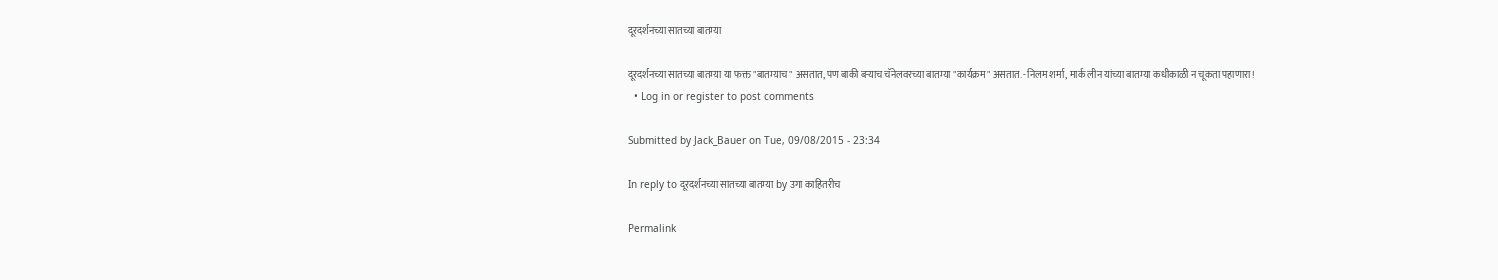दूरदर्शनच्या सातच्या बातम्या

दूरदर्शनच्या सातच्या बातम्या या फक्त "बातम्याच" असतात, पण बाकी बऱ्याच चॅनेलवरच्या बातम्या "कार्यक्रम" असतात. -निलम शर्मा, मार्क लीन यांच्या बातम्या कधीकाळी न चूकता पहाणारा!
  • Log in or register to post comments

Submitted by Jack_Bauer on Tue, 09/08/2015 - 23:34

In reply to दूरदर्शनच्या सातच्या बातम्या by उगा काहितरीच

Permalink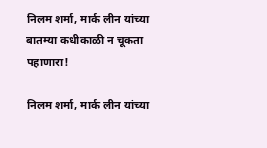निलम शर्मा, मार्क लीन यांच्या बातम्या कधीकाळी न चूकता पहाणारा!

निलम शर्मा, मार्क लीन यांच्या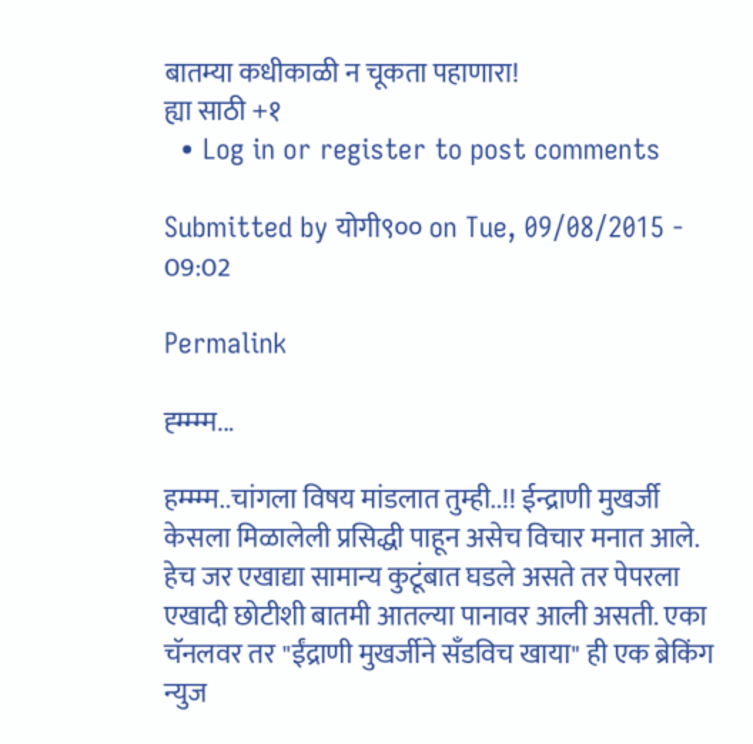बातम्या कधीकाळी न चूकता पहाणारा!
ह्या साठी +१
  • Log in or register to post comments

Submitted by योगी९०० on Tue, 09/08/2015 - 09:02

Permalink

ह्म्म्म्म...

हम्म्म्म..चांगला विषय मांडलात तुम्ही..!! ईन्द्राणी मुखर्जी केसला मिळालेली प्रसिद्धी पाहून असेच विचार मनात आले. हेच जर एखाद्या सामान्य कुटूंबात घडले असते तर पेपरला एखादी छोटीशी बातमी आतल्या पानावर आली असती. एका चॅनलवर तर "ईंद्राणी मुखर्जीने सँडविच खाया" ही एक ब्रेकिंग न्युज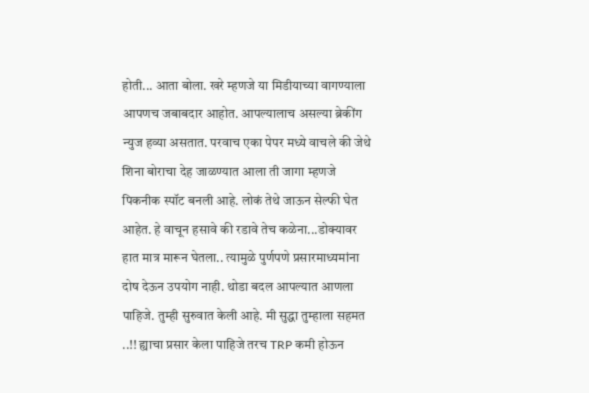होती... आता बोला. खरे म्हणजे या मिडीयाच्या वागण्याला आपणच जबाबदार आहोत. आपल्यालाच असल्या ब्रेकींग न्युज हव्या असतात. परवाच एका पेपर मध्ये वाचले की जेथे शिना बोराचा देह जाळण्यात आला ती जागा म्हणजे पिकनीक स्पॉट बनली आहे. लोकं तेथे जाऊन सेल्फी घेत आहेत. हे वाचून हसावे की रडावे तेच कळेना...डोक्यावर हात मात्र मारून घेतला.. त्यामुळे पुर्णपणे प्रसारमाध्यमांना दोष देऊन उपयोग नाही. थोडा बदल आपल्यात आणला पाहिजे. तुम्ही सुरुवात केली आहे. मी सुद्धा तुम्हाला सहमत ..!! ह्याचा प्रसार केला पाहिजे तरच TRP कमी होऊन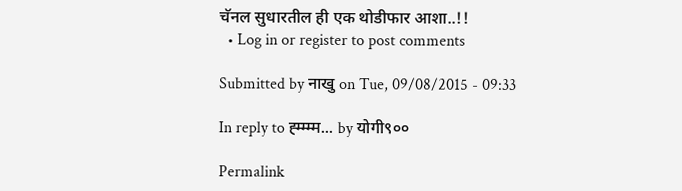चॅनल सुधारतील ही एक थोडीफार आशा..!!
  • Log in or register to post comments

Submitted by नाखु on Tue, 09/08/2015 - 09:33

In reply to ह्म्म्म्म... by योगी९००

Permalink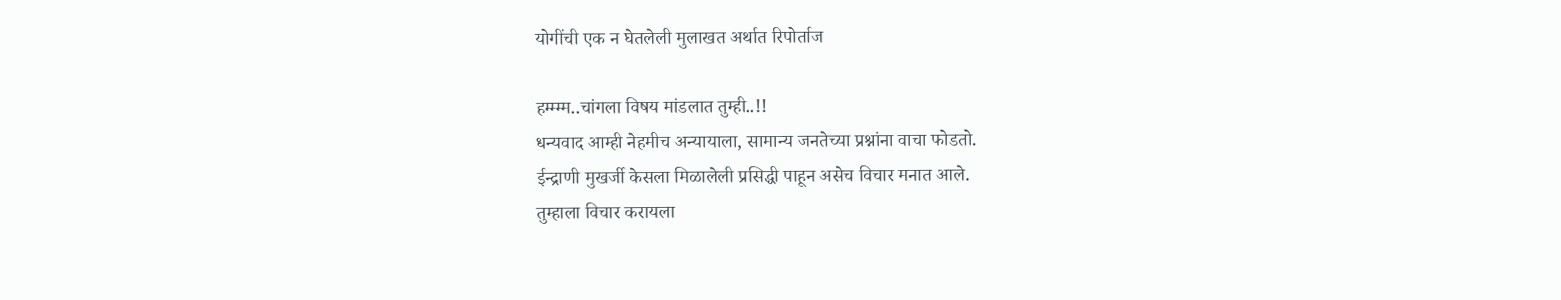योगींची एक न घेतलेली मुलाखत अर्थात रिपोर्ताज

हम्म्म्म..चांगला विषय मांडलात तुम्ही..!!
धन्यवाद आम्ही नेहमीच अन्यायाला, सामान्य जनतेच्या प्रश्नांना वाचा फोडतो.
ईन्द्राणी मुखर्जी केसला मिळालेली प्रसिद्धी पाहून असेच विचार मनात आले.
तुम्हाला विचार करायला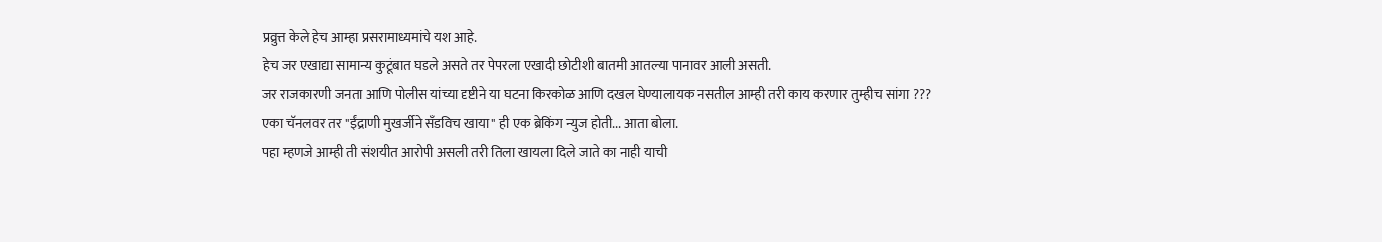प्रव्रुत्त केले हेच आम्हा प्रसरामाध्यमांचे यश आहे.
हेच जर एखाद्या सामान्य कुटूंबात घडले असते तर पेपरला एखादी छोटीशी बातमी आतल्या पानावर आली असती.
जर राजकारणी जनता आणि पोलीस यांच्या दृष्टीने या घटना किरकोळ आणि दखल घेण्यालायक नसतील आम्ही तरी काय करणार तुम्हीच सांगा ???
एका चॅनलवर तर "ईंद्राणी मुखर्जीने सँडविच खाया" ही एक ब्रेकिंग न्युज होती... आता बोला.
पहा म्हणजे आम्ही ती संशयीत आरोपी असली तरी तिला खायला दिले जाते का नाही याची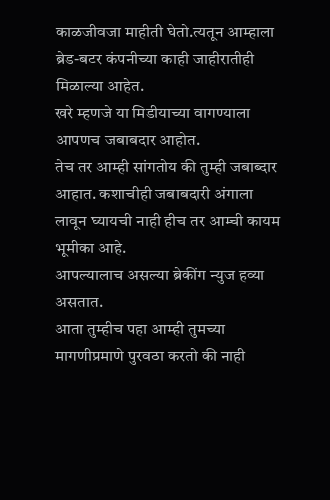काळजीवजा माहीती घेतो.त्यतून आम्हाला ब्रेड-बटर कंपनीच्या काही जाहीरातीही मिळाल्या आहेत.
खरे म्हणजे या मिडीयाच्या वागण्याला आपणच जबाबदार आहोत.
तेच तर आम्ही सांगतोय की तुम्ही जबाब्दार आहात. कशाचीही जबाबदारी अंगाला लावून घ्यायची नाही हीच तर आम्ची कायम भूमीका आहे.
आपल्यालाच असल्या ब्रेकींग न्युज हव्या असतात.
आता तुम्हीच पहा आम्ही तुमच्या मागणीप्रमाणे पुरवठा करतो की नाही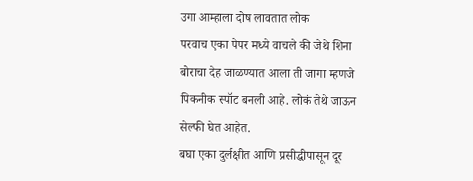उगा आम्हाला दोष लावतात लोक
परवाच एका पेपर मध्ये वाचले की जेथे शिना बोराचा देह जाळण्यात आला ती जागा म्हणजे पिकनीक स्पॉट बनली आहे. लोकं तेथे जाऊन सेल्फी घेत आहेत.
बघा एका दुर्लक्षीत आणि प्रसीद्धीपासून दूर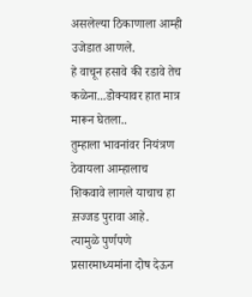असलेल्या ठिकाणाला आम्ही उजेडात आणले.
हे वाचून हसावे की रडावे तेच कळेना...डोक्यावर हात मात्र मारून घेतला..
तुम्हाला भावनांवर नियंत्रण ठेवायला आम्हालाच शिकवावे लागले याचाच हा स़ज्जड पुरावा आहे.
त्यामुळे पुर्णपणे प्रसारमाध्यमांना दोष देऊन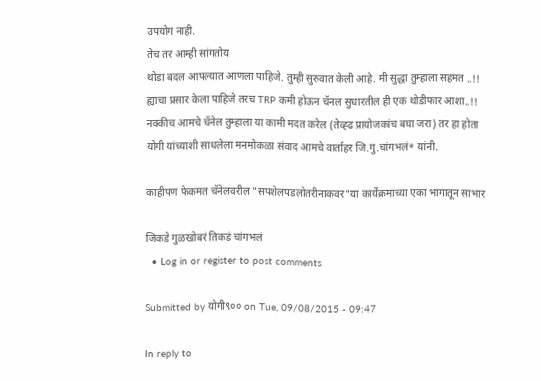उपयोग नाही.
तेच तर आम्ही सांगतोय
थोडा बदल आपल्यात आणला पाहिजे. तुम्ही सुरुवात केली आहे. मी सुद्धा तुम्हाला सहमत ..!! ह्याचा प्रसार केला पाहिजे तरच TRP कमी होऊन चॅनल सुधारतील ही एक थोडीफार आशा..!!
नक्कीच आमचे चॅनेल तुम्हाला या कामी मदत करेल (तेव्ह्ढ प्रायोजकांच बघा जरा) तर हा होता योगी यांच्याशी साधलेला मनमोकळा संवाद आमचे वार्ताहर जि.गु.चांगभलं* यांनी.

काहीपण फेकमत चॅनेलवरील "सपशेलपडलोतरीनाकवर"या कार्येक्रमाच्या एका भागातून साभार

जिकडे गुळखोबरं तिकडं चांगभलं
  • Log in or register to post comments

Submitted by योगी९०० on Tue, 09/08/2015 - 09:47

In reply to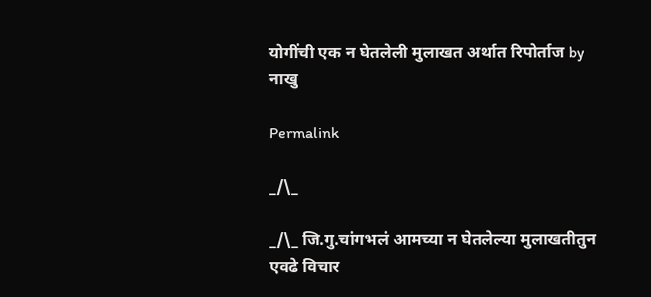योगींची एक न घेतलेली मुलाखत अर्थात रिपोर्ताज by नाखु

Permalink

_/\_

_/\_ जि.गु.चांगभलं आमच्या न घेतलेल्या मुलाखतीतुन एवढे विचार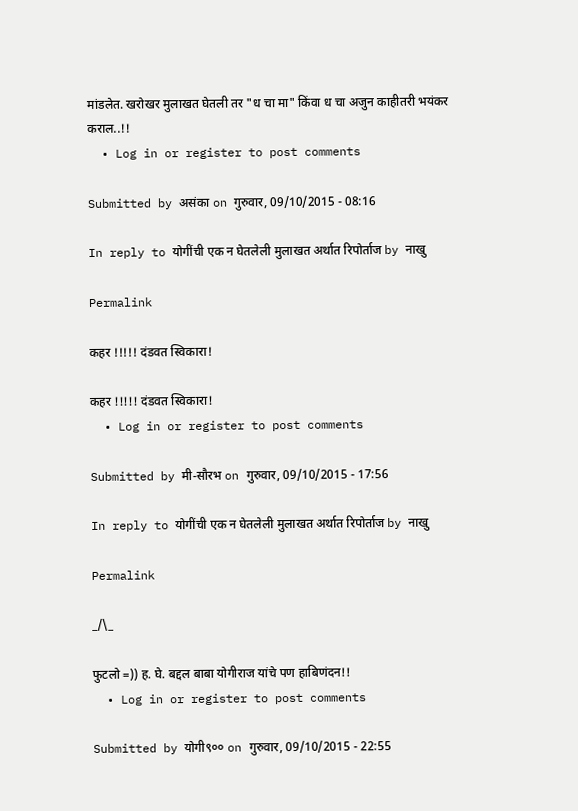मांडलेत. खरोखर मुलाखत घेतली तर "ध चा मा" किंवा ध चा अजुन काहीतरी भयंकर कराल..!!
  • Log in or register to post comments

Submitted by असंका on गुरुवार, 09/10/2015 - 08:16

In reply to योगींची एक न घेतलेली मुलाखत अर्थात रिपोर्ताज by नाखु

Permalink

कहर !!!!! दंडवत स्विकारा!

कहर !!!!! दंडवत स्विकारा!
  • Log in or register to post comments

Submitted by मी-सौरभ on गुरुवार, 09/10/2015 - 17:56

In reply to योगींची एक न घेतलेली मुलाखत अर्थात रिपोर्ताज by नाखु

Permalink

_/\_

फुटलो =)) ह. घे. बद्दल बाबा योगीराज यांचे पण हाबिणंदन!!
  • Log in or register to post comments

Submitted by योगी९०० on गुरुवार, 09/10/2015 - 22:55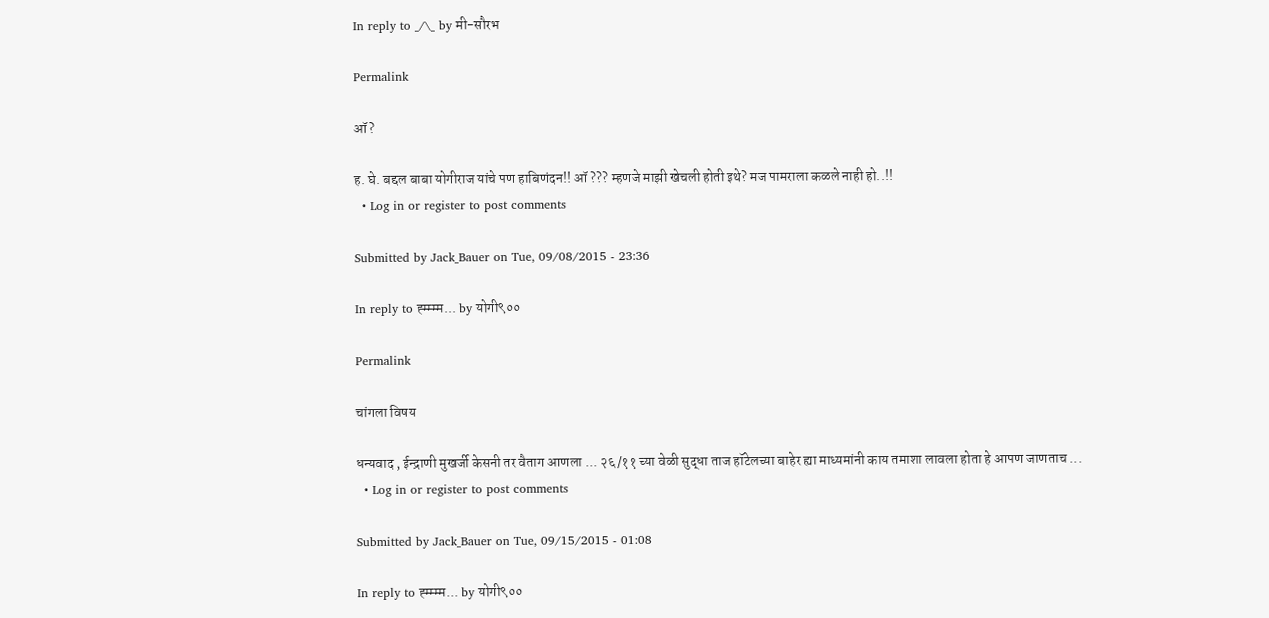In reply to _/\_ by मी-सौरभ

Permalink

ऑ?

ह. घे. बद्दल बाबा योगीराज यांचे पण हाबिणंदन!! ऑ ??? म्हणजे माझी खेचली होती इथे? मज पामराला कळले नाही हो..!!
  • Log in or register to post comments

Submitted by Jack_Bauer on Tue, 09/08/2015 - 23:36

In reply to ह्म्म्म्म... by योगी९००

Permalink

चांगला विषय

धन्यवाद , ईन्द्राणी मुखर्जी केसनी तर वैताग आणला ... २६/११ च्या वेळी सुद्धा ताज हॉटेलच्या बाहेर ह्या माध्यमांनी काय तमाशा लावला होता हे आपण जाणताच ...
  • Log in or register to post comments

Submitted by Jack_Bauer on Tue, 09/15/2015 - 01:08

In reply to ह्म्म्म्म... by योगी९००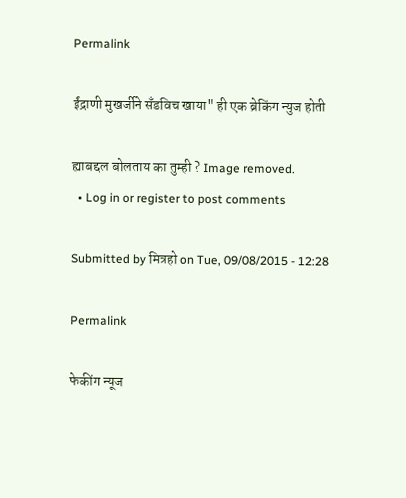Permalink

ईंद्राणी मुखर्जीने सँडविच खाया" ही एक ब्रेकिंग न्युज होती

ह्याबद्दल बोलताय का तुम्ही ? Image removed.
  • Log in or register to post comments

Submitted by मित्रहो on Tue, 09/08/2015 - 12:28

Permalink

फेकींग न्यूज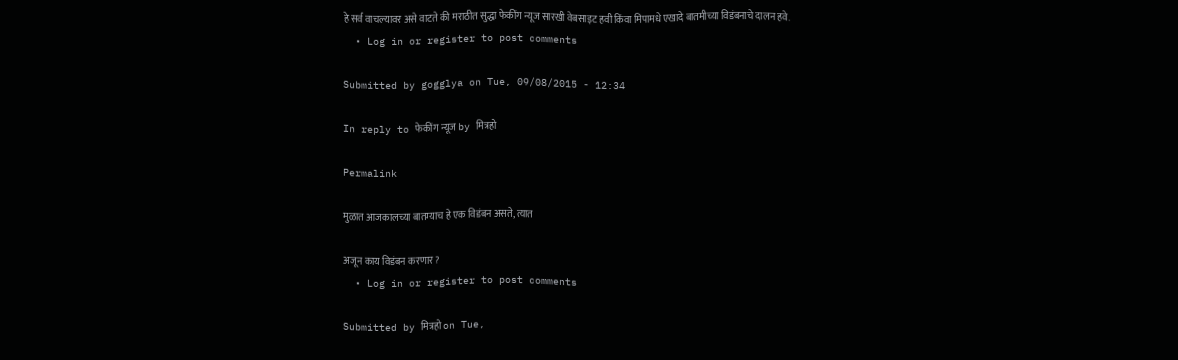हे सर्व वाचल्यावर असे वाटते की मराठीत सुद्धा फेकींग न्यूज सारखी वेबसाइट हवी किंवा मिपामधे एखादे बातमीच्या विडंबनाचे दालन हवे.
  • Log in or register to post comments

Submitted by gogglya on Tue, 09/08/2015 - 12:34

In reply to फेकींग न्यूज by मित्रहो

Permalink

मुळात आजकालच्या बातम्याच हे एक विडंबन असते, त्यात

अजून काय विडंबन करणार?
  • Log in or register to post comments

Submitted by मित्रहो on Tue,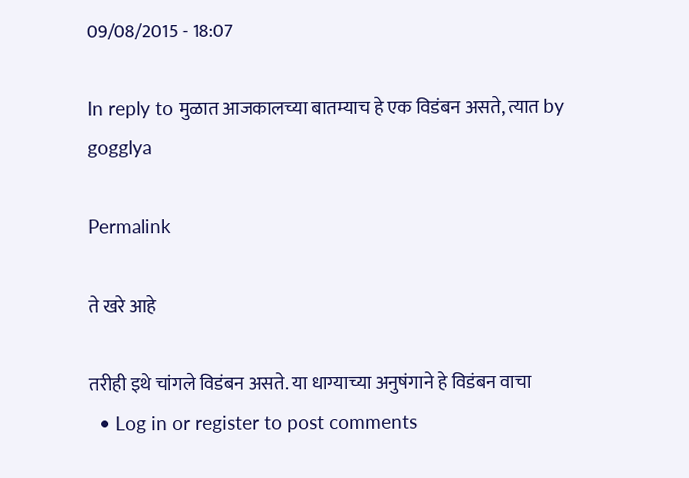09/08/2015 - 18:07

In reply to मुळात आजकालच्या बातम्याच हे एक विडंबन असते, त्यात by gogglya

Permalink

ते खरे आहे

तरीही इथे चांगले विडंबन असते. या धाग्याच्या अनुषंगाने हे विडंबन वाचा
  • Log in or register to post comments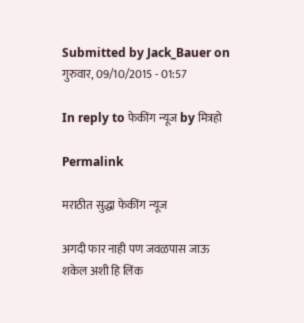Submitted by Jack_Bauer on गुरुवार, 09/10/2015 - 01:57

In reply to फेकींग न्यूज by मित्रहो

Permalink

मराठीत सुद्धा फेकींग न्यूज

अगदी फार नाही पण जवळपास जाऊ शकेल अशी हि लिंक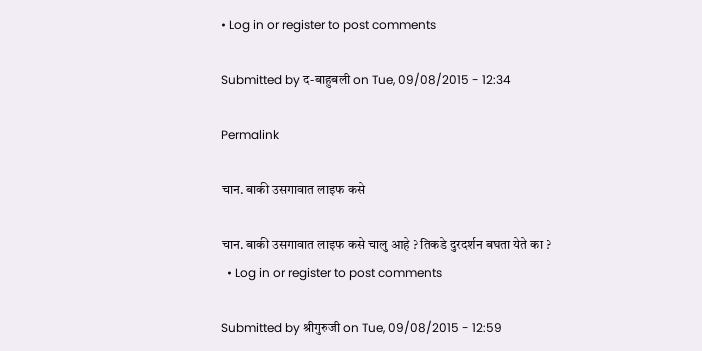• Log in or register to post comments

Submitted by द-बाहुबली on Tue, 09/08/2015 - 12:34

Permalink

चान. बाकी उसगावात लाइफ कसे

चान. बाकी उसगावात लाइफ कसे चालु आहे ? तिकडे दुरदर्शन बघता येते का ?
  • Log in or register to post comments

Submitted by श्रीगुरुजी on Tue, 09/08/2015 - 12:59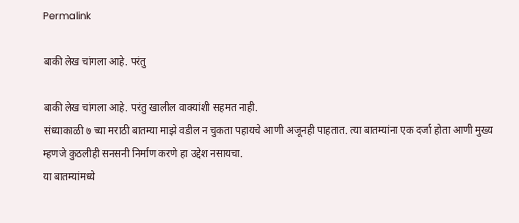Permalink

बाकी लेख चांगला आहे. परंतु

बाकी लेख चांगला आहे. परंतु खालील वाक्यांशी सहमत नाही.
संध्याकाळी ७ च्या मराठी बातम्या माझे वडील न चुकता पहायचे आणी अजूनही पाहतात. त्या बातम्यांना एक दर्जा होता आणी मुख्य म्हणजे कुठलीही सनसनी निर्माण करणे हा उद्देश नसायचा.
या बातम्यांमध्ये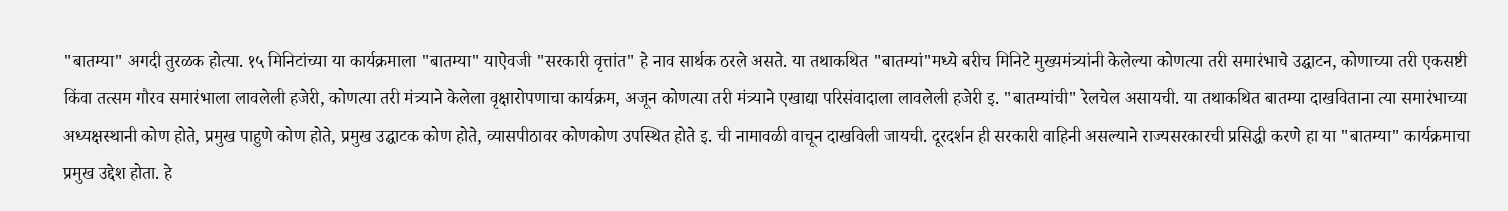"बातम्या" अगदी तुरळक होत्या. १५ मिनिटांच्या या कार्यक्रमाला "बातम्या" याऐवजी "सरकारी वृत्तांत" हे नाव सार्थक ठरले असते. या तथाकथित "बातम्यां"मध्ये बरीच मिनिटे मुख्यमंत्र्यांनी केलेल्या कोणत्या तरी समारंभाचे उद्घाटन, कोणाच्या तरी एकसष्टी किंवा तत्सम गौरव समारंभाला लावलेली हजेरी, कोणत्या तरी मंत्र्याने केलेला वृक्षारोपणाचा कार्यक्रम, अजून कोणत्या तरी मंत्र्याने एखाद्या परिसंवादाला लावलेली हजेरी इ. "बातम्यांची" रेलचेल असायची. या तथाकथित बातम्या दाखविताना त्या समारंभाच्या अध्यक्षस्थानी कोण होते, प्रमुख पाहुणे कोण होते, प्रमुख उद्घाटक कोण होते, व्यासपीठावर कोणकोण उपस्थित होते इ. ची नामावळी वाचून दाखविली जायची. दूरदर्शन ही सरकारी वाहिनी असल्याने राज्यसरकारची प्रसिद्धी करणे हा या "बातम्या" कार्यक्रमाचा प्रमुख उद्देश होता. हे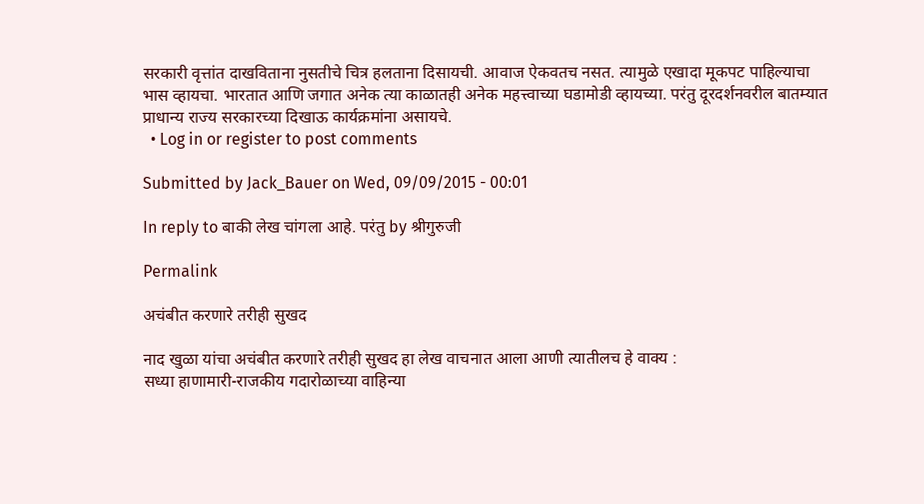सरकारी वृत्तांत दाखविताना नुसतीचे चित्र हलताना दिसायची. आवाज ऐकवतच नसत. त्यामुळे एखादा मूकपट पाहिल्याचा भास व्हायचा. भारतात आणि जगात अनेक त्या काळातही अनेक महत्त्वाच्या घडामोडी व्हायच्या. परंतु दूरदर्शनवरील बातम्यात प्राधान्य राज्य सरकारच्या दिखाऊ कार्यक्रमांना असायचे.
  • Log in or register to post comments

Submitted by Jack_Bauer on Wed, 09/09/2015 - 00:01

In reply to बाकी लेख चांगला आहे. परंतु by श्रीगुरुजी

Permalink

अचंबीत करणारे तरीही सुखद

नाद खुळा यांचा अचंबीत करणारे तरीही सुखद हा लेख वाचनात आला आणी त्यातीलच हे वाक्य :
सध्या हाणामारी-राजकीय गदारोळाच्या वाहिन्या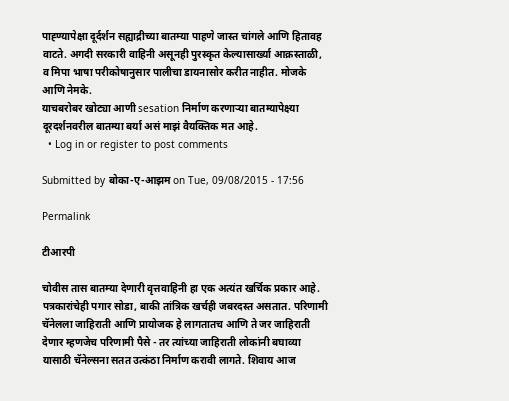पाह्ण्यापेक्षा दूर्दर्शन सह्याद्रीच्या बातम्या पाहणे जास्त चांगले आणि हितावह वाटते. अगदी सरकारी वाहिनी असूनही पुरस्कृत केल्यासार्ख्या आक्रस्ताळी, व मिपा भाषा परीकोषानुसार पालीचा डायनासोर करीत नाहीत. मोजके आणि नेमके.
याचबरोबर खोट्या आणी sesation निर्माण करणाऱ्या बातम्यापेक्ष्या दूरदर्शनवरील बातम्या बर्या असं माझं वैयक्तिक मत आहे.
  • Log in or register to post comments

Submitted by बोका-ए-आझम on Tue, 09/08/2015 - 17:56

Permalink

टीआरपी

चोवीस तास बातम्या देणारी वृत्तवाहिनी हा एक अत्यंत खर्चिक प्रकार आहे. पत्रकारांचेही पगार सोडा, बाकी तांत्रिक खर्चही जबरदस्त असतात. परिणामी चॅनेलला जाहिराती आणि प्रायोजक हे लागतातच आणि ते जर जाहिराती देणार म्हणजेच परिणामी पैसे - तर त्यांच्या जाहिराती लोकांनी बघाव्या यासाठी चॅनेल्सना सतत उत्कंठा निर्माण करावी लागते. शिवाय आज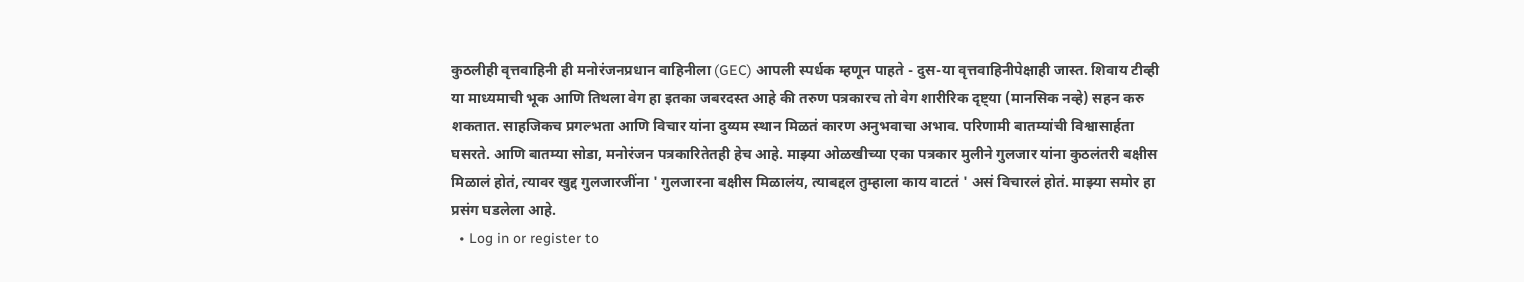कुठलीही वृत्तवाहिनी ही मनोरंजनप्रधान वाहिनीला (GEC) आपली स्पर्धक म्हणून पाहते - दुस-या वृत्तवाहिनीपेक्षाही जास्त. शिवाय टीव्ही या माध्यमाची भूक आणि तिथला वेग हा इतका जबरदस्त आहे की तरुण पत्रकारच तो वेग शारीरिक दृष्ट्या (मानसिक नव्हे) सहन करु शकतात. साहजिकच प्रगल्भता आणि विचार यांना दुय्यम स्थान मिळतं कारण अनुभवाचा अभाव. परिणामी बातम्यांची विश्वासार्हता घसरते. आणि बातम्या सोडा, मनोरंजन पत्रकारितेतही हेच आहे. माझ्या ओळखीच्या एका पत्रकार मुलीने गुलजार यांना कुठलंतरी बक्षीस मिळालं होतं, त्यावर खुद्द गुलजारजींना ' गुलजारना बक्षीस मिळालंय, त्याबद्दल तुम्हाला काय वाटतं ' असं विचारलं होतं. माझ्या समोर हा प्रसंग घडलेला आहे.
  • Log in or register to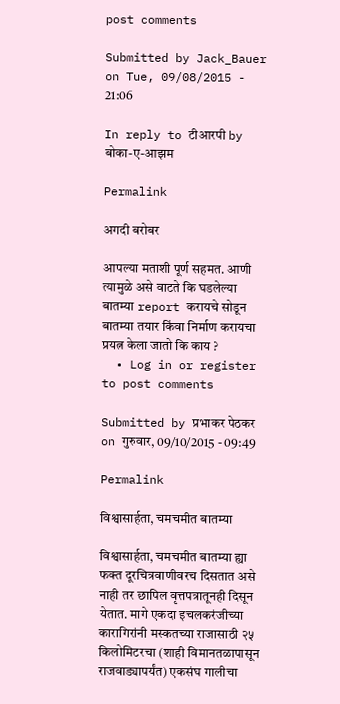post comments

Submitted by Jack_Bauer on Tue, 09/08/2015 - 21:06

In reply to टीआरपी by बोका-ए-आझम

Permalink

अगदी बरोबर

आपल्या मताशी पूर्ण सहमत. आणी त्यामुळे असे वाटते कि घडलेल्या बातम्या report करायचे सोडून बातम्या तयार किंवा निर्माण करायचा प्रयत्न केला जातो कि काय ?
  • Log in or register to post comments

Submitted by प्रभाकर पेठकर on गुरुवार, 09/10/2015 - 09:49

Permalink

विश्वासार्हता, चमचमीत बातम्या

विश्वासार्हता, चमचमीत बातम्या ह्या फक्त दूरचित्रवाणीवरच दिसतात असे नाही तर छापिल वृत्तपत्रातूनही दिसून येतात. मागे एकदा इचलकरंजीच्या कारागिरांनी मस्कतच्या राजासाठी २५ किलोमिटरचा (शाही विमानतळापासून राजवाड्यापर्यंत) एकसंघ गालीचा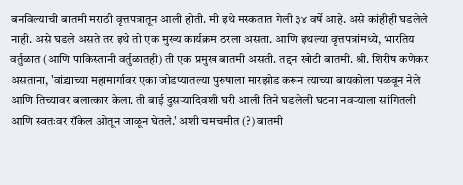बनविल्याची बातमी मराठी वृत्तपत्रातून आली होती. मी इथे मस्कतात गेली ३४ वर्षे आहे. असे कांहीही घडलेले नाही. असे घडले असते तर इथे तो एक मुख्य कार्यक्रम ठरला असता. आणि इथल्या वृत्तपत्रांमध्ये, भारतिय वर्तुळात (आणि पाकिस्तानी वर्तुळातही) ती एक प्रमुख बातमी असती. तद्दन खोटी बातमी. श्री. शिरीष कणेकर असताना, 'वांद्र्याच्या महामार्गावर एका जोडप्यातल्या पुरुषाला मारझोड करून त्याच्या बायकोला पळवून नेले आणि तिच्यावर बलात्कार केला. ती बाई दुसर्‍यादिवशी घरी आली तिने घडलेली घटना नवर्‍याला सांगितली आणि स्वतःवर रॉकेल ओतून जाळून घेतले.' अशी चमचमीत (?) बातमी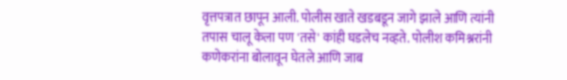वृत्तपत्रात छापून आली. पोलीस खाते खडबडून जागे झाले आणि त्यांनी तपास चालू केला पण 'तसे' कांही घडलेच नव्हते. पोलीश कमिश्नरांनी कणेकरांना बोलावून घेतले आणि जाब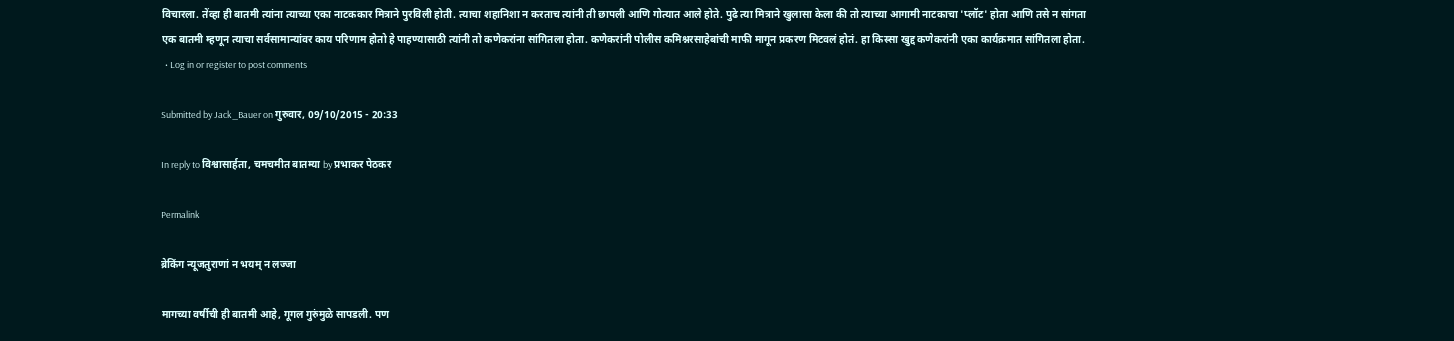विचारला. तेंव्हा ही बातमी त्यांना त्याच्या एका नाटककार मित्राने पुरविली होती. त्याचा शहानिशा न करताच त्यांनी ती छापली आणि गोत्यात आले होते. पुढे त्या मित्राने खुलासा केला की तो त्याच्या आगामी नाटकाचा 'प्लॉट' होता आणि तसे न सांगता एक बातमी म्हणून त्याचा सर्वसामान्यांवर काय परिणाम होतो हे पाहण्यासाठी त्यांनी तो कणेकरांना सांगितला होता. कणेकरांनी पोलीस कमिश्नरसाहेबांची माफी मागून प्रकरण मिटवलं होतं. हा किस्सा खुद्द कणेकरांनी एका कार्यक्रमात सांगितला होता.
  • Log in or register to post comments

Submitted by Jack_Bauer on गुरुवार, 09/10/2015 - 20:33

In reply to विश्वासार्हता, चमचमीत बातम्या by प्रभाकर पेठकर

Permalink

ब्रेकिंग न्यूजतुराणां न भयम् न लज्जा

मागच्या वर्षीची ही बातमी आहे, गूगल गुरुंमुळे सापडली. पण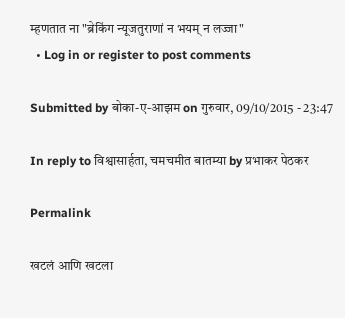म्हणतात ना "ब्रेकिंग न्यूजतुराणां न भयम् न लज्जा"
  • Log in or register to post comments

Submitted by बोका-ए-आझम on गुरुवार, 09/10/2015 - 23:47

In reply to विश्वासार्हता, चमचमीत बातम्या by प्रभाकर पेठकर

Permalink

खटलं आणि खटला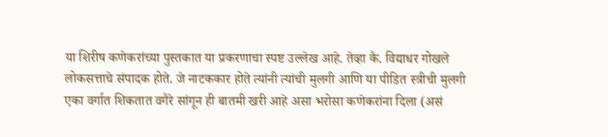या शिरीष कणेकरांच्या पुस्तकात या प्रकरणाचा स्पष्ट उल्लेख आहे. तेव्हा कै. विद्याधर गोखले लोकसत्ताचे संपादक होते. जे नाटककार होते त्यांनी त्यांची मुलगी आणि या पीडित स्त्रीची मुलगी एका वर्गात शिकतात वगैरे सांगून ही बातमी खरी आहे असा भरोसा कणेकरांना दिला (असं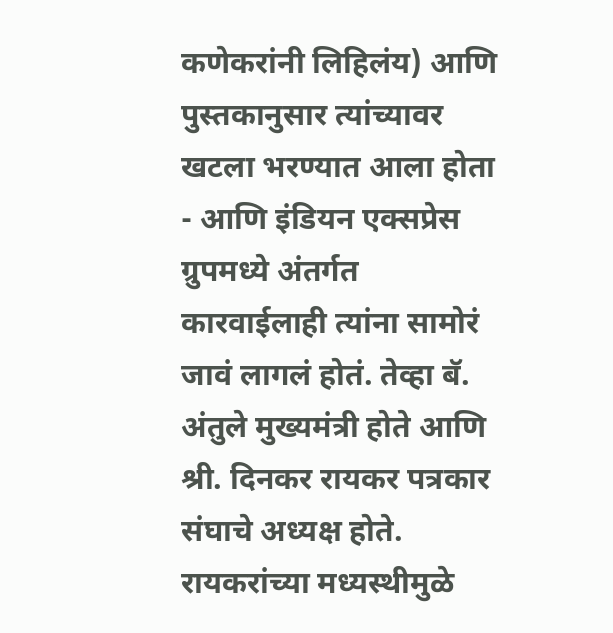कणेकरांनी लिहिलंय) आणि पुस्तकानुसार त्यांच्यावर खटला भरण्यात आला होता - आणि इंडियन एक्सप्रेस ग्रुपमध्ये अंतर्गत कारवाईलाही त्यांना सामोरं जावं लागलं होतं. तेव्हा बॅ. अंतुले मुख्यमंत्री होते आणि श्री. दिनकर रायकर पत्रकार संघाचे अध्यक्ष होते. रायकरांच्या मध्यस्थीमुळे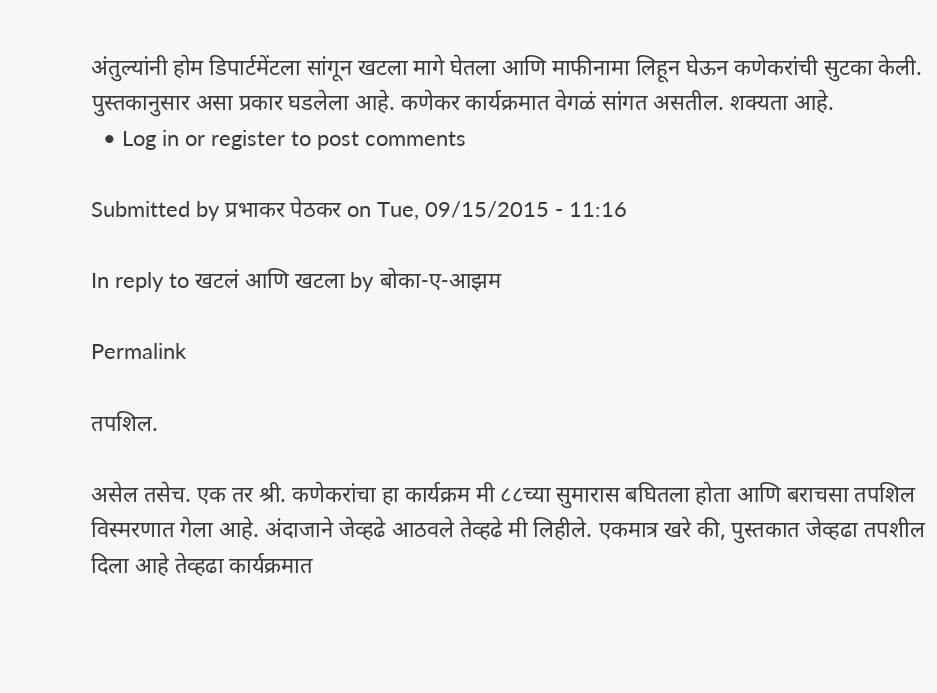अंतुल्यांनी होम डिपार्टमेंटला सांगून खटला मागे घेतला आणि माफीनामा लिहून घेऊन कणेकरांची सुटका केली. पुस्तकानुसार असा प्रकार घडलेला आहे. कणेकर कार्यक्रमात वेगळं सांगत असतील. शक्यता आहे.
  • Log in or register to post comments

Submitted by प्रभाकर पेठकर on Tue, 09/15/2015 - 11:16

In reply to खटलं आणि खटला by बोका-ए-आझम

Permalink

तपशिल.

असेल तसेच. एक तर श्री. कणेकरांचा हा कार्यक्रम मी ८८च्या सुमारास बघितला होता आणि बराचसा तपशिल विस्मरणात गेला आहे. अंदाजाने जेव्हढे आठवले तेव्हढे मी लिहीले. एकमात्र खरे की, पुस्तकात जेव्हढा तपशील दिला आहे तेव्हढा कार्यक्रमात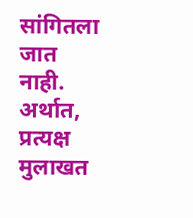सांगितला जात नाही. अर्थात, प्रत्यक्ष मुलाखत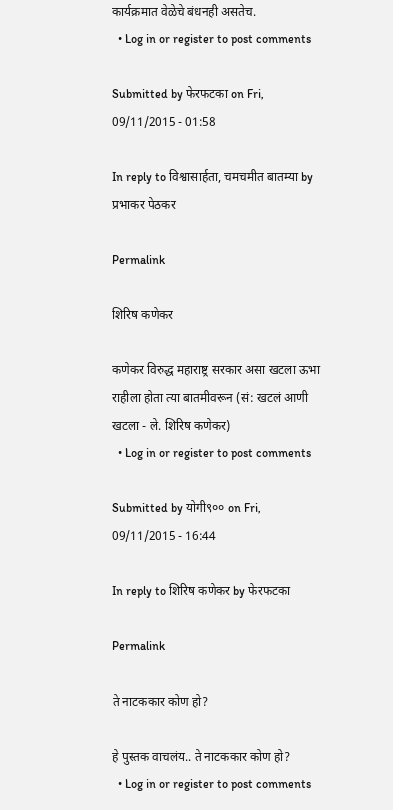कार्यक्रमात वेळेचे बंधनही असतेच.
  • Log in or register to post comments

Submitted by फेरफटका on Fri, 09/11/2015 - 01:58

In reply to विश्वासार्हता, चमचमीत बातम्या by प्रभाकर पेठकर

Permalink

शिरिष कणेकर

कणेकर विरुद्ध महाराष्ट्र सरकार असा खटला ऊभा राहीला होता त्या बातमीवरून (सं: खटलं आणी खटला - ले. शिरिष कणेकर)
  • Log in or register to post comments

Submitted by योगी९०० on Fri, 09/11/2015 - 16:44

In reply to शिरिष कणेकर by फेरफटका

Permalink

ते नाटककार कोण हो?

हे पुस्तक वाचलंय.. ते नाटककार कोण हो?
  • Log in or register to post comments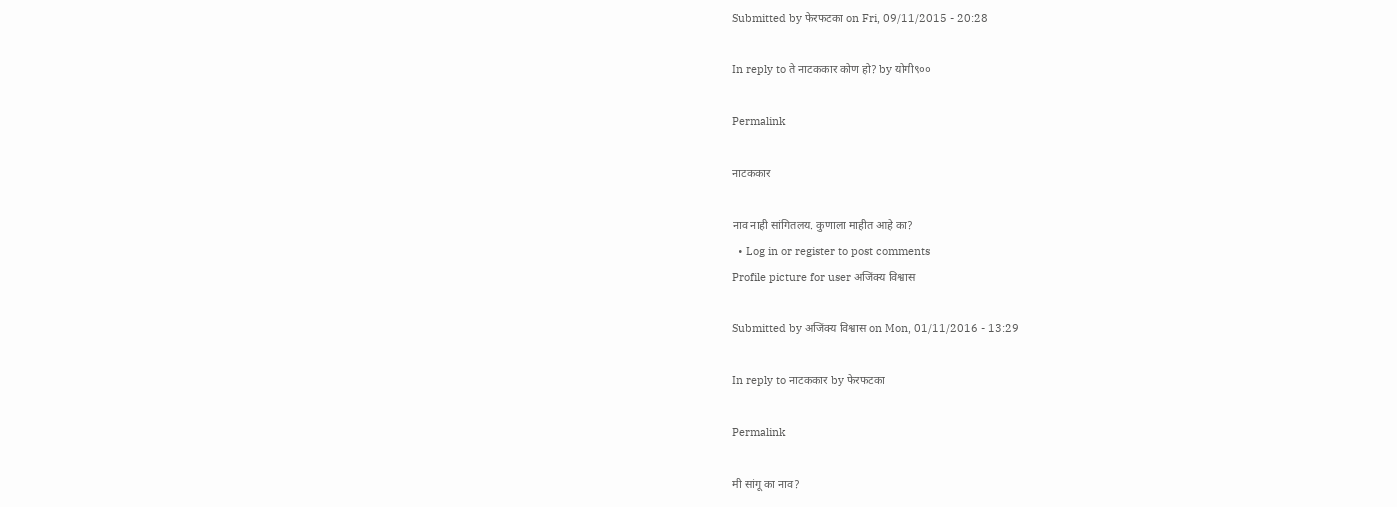Submitted by फेरफटका on Fri, 09/11/2015 - 20:28

In reply to ते नाटककार कोण हो? by योगी९००

Permalink

नाटककार

नाव नाही सांगितलय. कुणाला माहीत आहे का?
  • Log in or register to post comments
Profile picture for user अजिंक्य विश्वास

Submitted by अजिंक्य विश्वास on Mon, 01/11/2016 - 13:29

In reply to नाटककार by फेरफटका

Permalink

मी सांगू का नाव?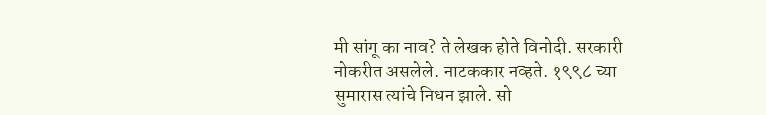मी सांगू का नाव? ते लेखक होते विनोदी. सरकारी नोकरीत असलेले. नाटककार नव्हते. १९९८ च्या सुमारास त्यांचे निधन झाले. सो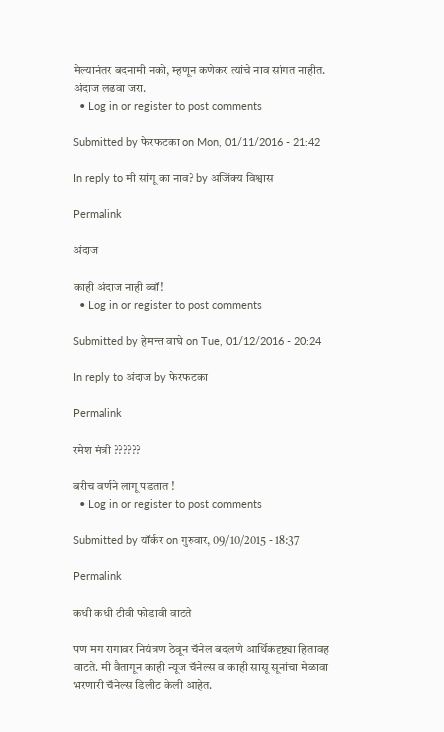मेल्यानंतर बदनामी नको, म्हणून कणेकर त्यांचे नाव सांगत नाहीत. अंदाज लढवा जरा.
  • Log in or register to post comments

Submitted by फेरफटका on Mon, 01/11/2016 - 21:42

In reply to मी सांगू का नाव? by अजिंक्य विश्वास

Permalink

अंदाज

काही अंदाज नाही ब्वॉ!
  • Log in or register to post comments

Submitted by हेमन्त वाघे on Tue, 01/12/2016 - 20:24

In reply to अंदाज by फेरफटका

Permalink

रमेश मंत्री ??????

बरीच वर्णने लागू पडतात !
  • Log in or register to post comments

Submitted by यॉर्कर on गुरुवार, 09/10/2015 - 18:37

Permalink

कधी कधी टीवी फोडावी वाटते

पण मग रागावर नियंत्रण ठेवून चॅनेल बदलणे आर्थिकदृष्ट्या हितावह वाटते. मी वैतागून काही न्यूज चॅनेल्स व काही सासू सूनांचा मेळावा भरणारी चॅनेल्स डिलीट केली आहेत.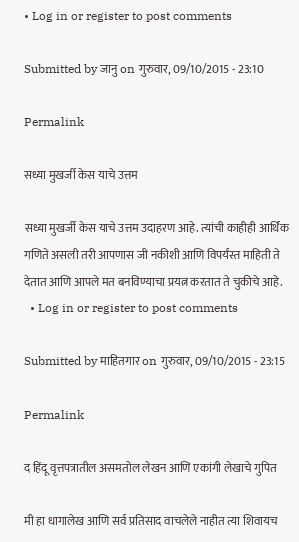• Log in or register to post comments

Submitted by जानु on गुरुवार, 09/10/2015 - 23:10

Permalink

सध्या मुखर्जी केस याचे उत्तम

सध्या मुखर्जी केस याचे उत्तम उदाहरण आहे. त्यांची काहीही आर्थिक गणिते असली तरी आपणास जी नकीशी आणि विपर्यंस्त माहिती ते देतात आणि आपले मत बनविण्याचा प्रयत्न करतात ते चुकीचे आहे.
  • Log in or register to post comments

Submitted by माहितगार on गुरुवार, 09/10/2015 - 23:15

Permalink

द हिंदू वृत्तपत्रातील असमतोल लेखन आणि एकांगी लेखाचे गुपित

मी हा धागालेख आणि सर्व प्रतिसाद वाचलेले नाहीत त्या शिवायच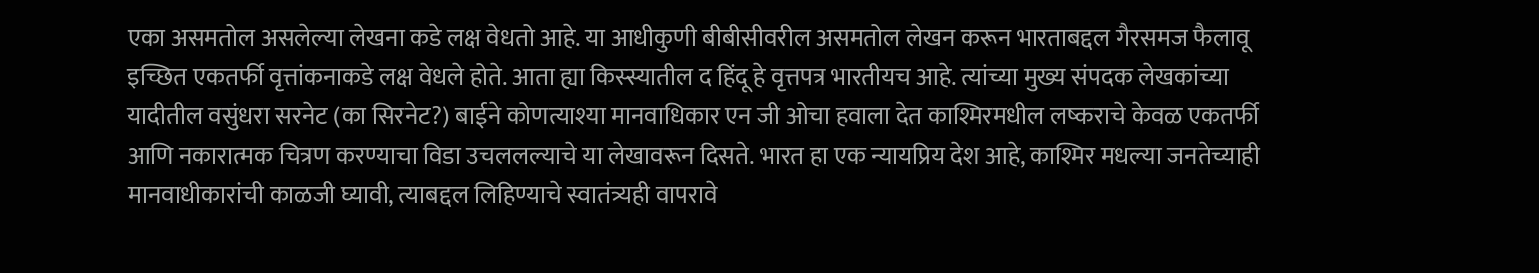एका असमतोल असलेल्या लेखना कडे लक्ष वेधतो आहे. या आधीकुणी बीबीसीवरील असमतोल लेखन करून भारताबद्दल गैरसमज फैलावू इच्छित एकतर्फी वृत्तांकनाकडे लक्ष वेधले होते. आता ह्या किस्स्यातील द हिंदू हे वृत्तपत्र भारतीयच आहे. त्यांच्या मुख्य संपदक लेखकांच्या यादीतील वसुंधरा सरनेट (का सिरनेट?) बाईने कोणत्याश्या मानवाधिकार एन जी ओचा हवाला देत काश्मिरमधील लष्कराचे केवळ एकतर्फी आणि नकारात्मक चित्रण करण्याचा विडा उचललल्याचे या लेखावरून दिसते. भारत हा एक न्यायप्रिय देश आहे, काश्मिर मधल्या जनतेच्याही मानवाधीकारांची काळजी घ्यावी, त्याबद्दल लिहिण्याचे स्वातंत्र्यही वापरावे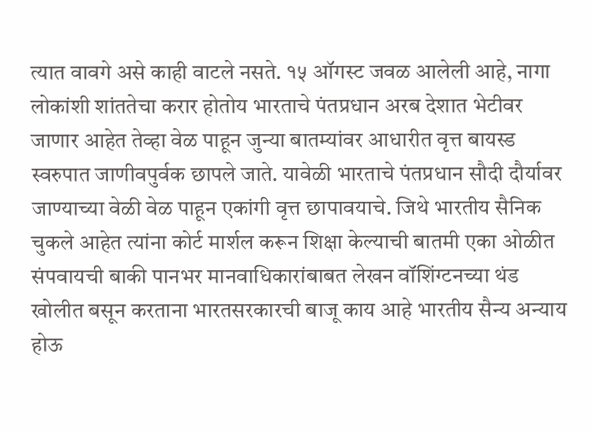त्यात वावगे असे काही वाटले नसते. १५ ऑगस्ट जवळ आलेली आहे, नागा लोकांशी शांततेचा करार होतोय भारताचे पंतप्रधान अरब देशात भेटीवर जाणार आहेत तेव्हा वेळ पाहून जुन्या बातम्यांवर आधारीत वृत्त बायस्ड स्वरुपात जाणीवपुर्वक छापले जाते. यावेळी भारताचे पंतप्रधान सौदी दौर्यावर जाण्याच्या वेळी वेळ पाहून एकांगी वृत्त छापावयाचे. जिथे भारतीय सैनिक चुकले आहेत त्यांना कोर्ट मार्शल करून शिक्षा केल्याची बातमी एका ओळीत संपवायची बाकी पानभर मानवाधिकारांबाबत लेखन वॉशिंग्टनच्या थंड खोलीत बसून करताना भारतसरकारची बाजू काय आहे भारतीय सैन्य अन्याय होऊ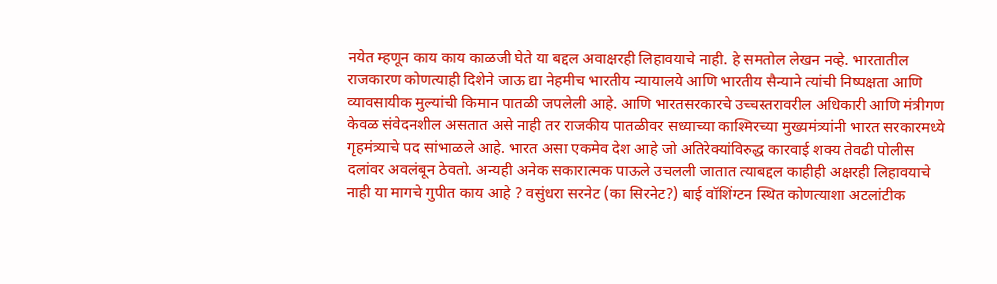नयेत म्हणून काय काय काळजी घेते या बद्दल अवाक्षरही लिहावयाचे नाही. हे समतोल लेखन नव्हे. भारतातील राजकारण कोणत्याही दिशेने जाऊ द्या नेहमीच भारतीय न्यायालये आणि भारतीय सैन्याने त्यांची निष्पक्षता आणि व्यावसायीक मुल्यांची किमान पातळी जपलेली आहे. आणि भारतसरकारचे उच्चस्तरावरील अधिकारी आणि मंत्रीगण केवळ संवेदनशील असतात असे नाही तर राजकीय पातळीवर सध्याच्या काश्मिरच्या मुख्यमंत्र्यांनी भारत सरकारमध्ये गृहमंत्र्याचे पद सांभाळले आहे. भारत असा एकमेव देश आहे जो अतिरेक्यांविरुद्ध कारवाई शक्य तेवढी पोलीस दलांवर अवलंबून ठेवतो. अन्यही अनेक सकारात्मक पाऊले उचलली जातात त्याबद्दल काहीही अक्षरही लिहावयाचे नाही या मागचे गुपीत काय आहे ? वसुंधरा सरनेट (का सिरनेट?) बाई वॉशिंग्टन स्थित कोणत्याशा अटलांटीक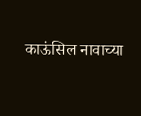काऊंसिल नावाच्या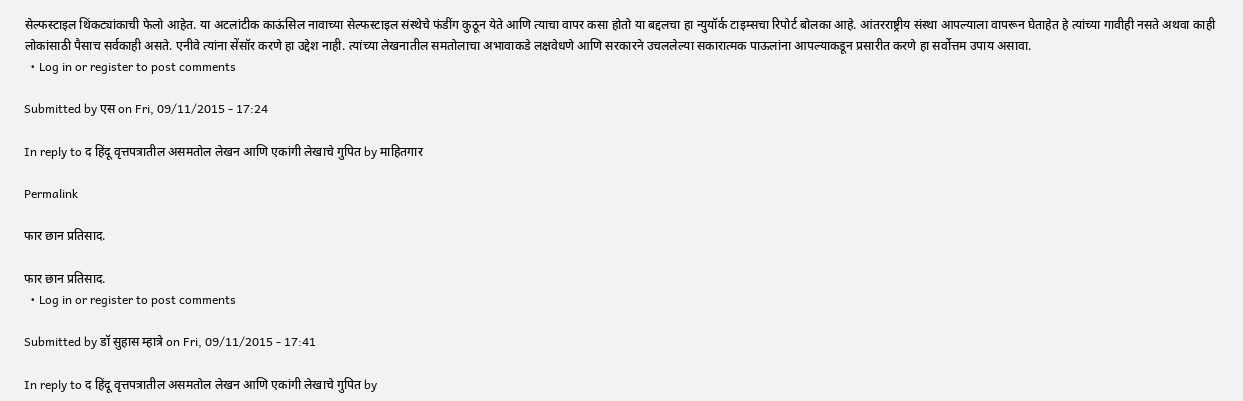सेल्फस्टाइल थिंकट्यांकाची फेलो आहेत. या अटलांटीक काऊंसिल नावाच्या सेल्फस्टाइल संस्थेचे फंडींग कुठून येते आणि त्याचा वापर कसा होतो या बद्दलचा हा न्युयॉर्क टाइम्सचा रिपोर्ट बोलका आहे. आंतरराष्ट्रीय संस्था आपल्याला वापरून घेताहेत हे त्यांच्या गावीही नसते अथवा काही लोकांसाठी पैसाच सर्वकाही असते. एनीवे त्यांना सेंसॉर करणे हा उद्देश नाही. त्यांच्या लेखनातील समतोलाचा अभावाकडे लक्षवेधणे आणि सरकारने उचललेल्या सकारात्मक पाऊलांना आपल्याकडून प्रसारीत करणे हा सर्वोत्तम उपाय असावा.
  • Log in or register to post comments

Submitted by एस on Fri, 09/11/2015 - 17:24

In reply to द हिंदू वृत्तपत्रातील असमतोल लेखन आणि एकांगी लेखाचे गुपित by माहितगार

Permalink

फार छान प्रतिसाद.

फार छान प्रतिसाद.
  • Log in or register to post comments

Submitted by डॉ सुहास म्हात्रे on Fri, 09/11/2015 - 17:41

In reply to द हिंदू वृत्तपत्रातील असमतोल लेखन आणि एकांगी लेखाचे गुपित by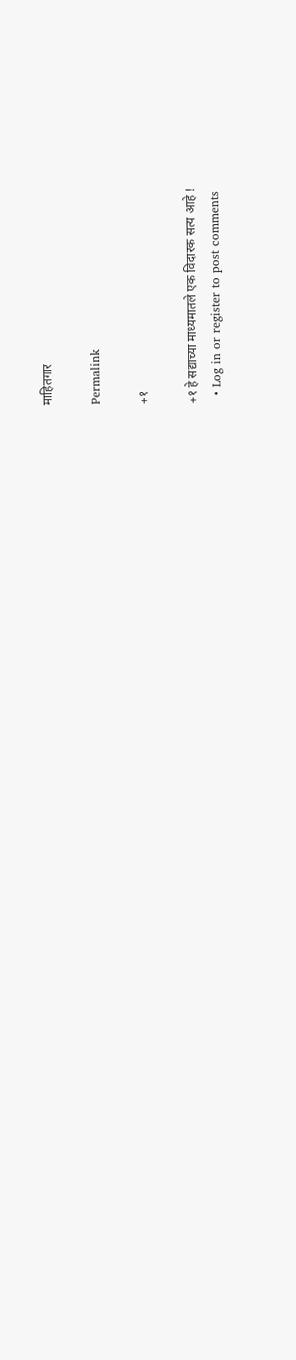माहितगार

Permalink

+१

+१ हे सद्याच्या माध्यमातले एक विदारक सत्य आहे !
  • Log in or register to post comments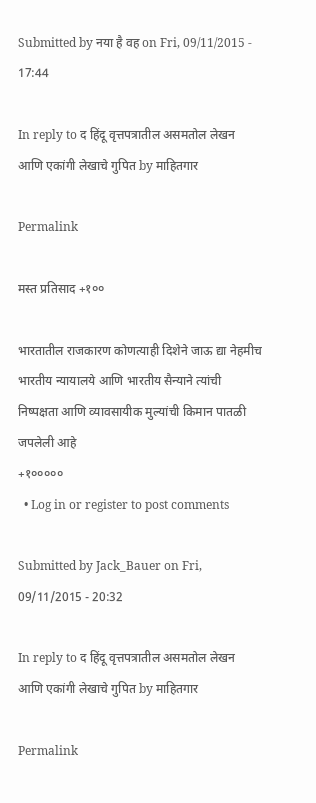Submitted by नया है वह on Fri, 09/11/2015 - 17:44

In reply to द हिंदू वृत्तपत्रातील असमतोल लेखन आणि एकांगी लेखाचे गुपित by माहितगार

Permalink

मस्त प्रतिसाद +१००

भारतातील राजकारण कोणत्याही दिशेने जाऊ द्या नेहमीच भारतीय न्यायालये आणि भारतीय सैन्याने त्यांची निष्पक्षता आणि व्यावसायीक मुल्यांची किमान पातळी जपलेली आहे
+१०००००
  • Log in or register to post comments

Submitted by Jack_Bauer on Fri, 09/11/2015 - 20:32

In reply to द हिंदू वृत्तपत्रातील असमतोल लेखन आणि एकांगी लेखाचे गुपित by माहितगार

Permalink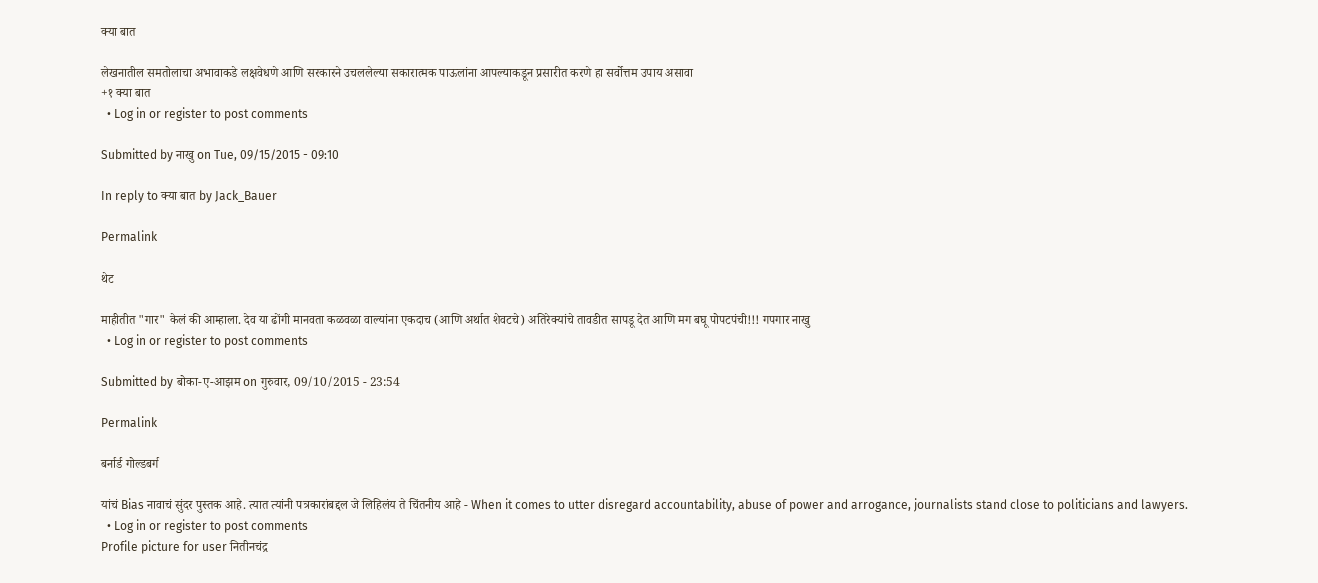क्या बात

लेखनातील समतोलाचा अभावाकडे लक्षवेधणे आणि सरकारने उचललेल्या सकारात्मक पाऊलांना आपल्याकडून प्रसारीत करणे हा सर्वोत्तम उपाय असावा
+१ क्या बात
  • Log in or register to post comments

Submitted by नाखु on Tue, 09/15/2015 - 09:10

In reply to क्या बात by Jack_Bauer

Permalink

थेट

माहीतीत "गार" केलं की आम्हाला. देव या ढोंगी मानवता कळवळा वाल्यांना एकदाच (आणि अर्थात शेवटचे) अतिरेक्यांचे तावडीत सापडू देत आणि मग बघू पोपटपंची!!! गपगार नाखु
  • Log in or register to post comments

Submitted by बोका-ए-आझम on गुरुवार, 09/10/2015 - 23:54

Permalink

बर्नार्ड गोल्डबर्ग

यांचं Bias नावाचं सुंदर पुस्तक आहे. त्यात त्यांनी पत्रकारांबद्दल जे लिहिलंय ते चिंतनीय आहे - When it comes to utter disregard accountability, abuse of power and arrogance, journalists stand close to politicians and lawyers.
  • Log in or register to post comments
Profile picture for user नितीनचंद्र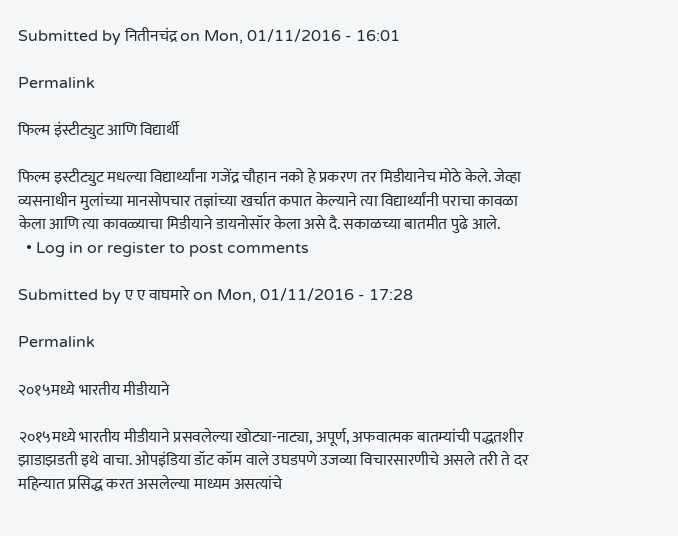Submitted by नितीनचंद्र on Mon, 01/11/2016 - 16:01

Permalink

फिल्म इंस्टीट्युट आणि विद्यार्थी

फिल्म इस्टीट्युट मधल्या विद्यार्थ्यांना गजेंद्र चौहान नको हे प्रकरण तर मिडीयानेच मोठे केले. जेव्हा व्यसनाधीन मुलांच्या मानसोपचार तज्ञांच्या खर्चात कपात केल्याने त्या विद्यार्थ्यांनी पराचा कावळा केला आणि त्या कावळ्याचा मिडीयाने डायनोसॉर केला असे दै. सकाळच्या बातमीत पुढे आले.
  • Log in or register to post comments

Submitted by ए ए वाघमारे on Mon, 01/11/2016 - 17:28

Permalink

२०१५मध्ये भारतीय मीडीयाने

२०१५मध्ये भारतीय मीडीयाने प्रसवलेल्या खोट्या-नाट्या, अपूर्ण, अफवात्मक बातम्यांची पद्धतशीर झाडाझडती इथे वाचा. ओपइंडिया डॉट कॉम वाले उघडपणे उजव्या विचारसारणीचे असले तरी ते दर महिन्यात प्रसिद्ध करत असलेल्या माध्यम असत्यांचे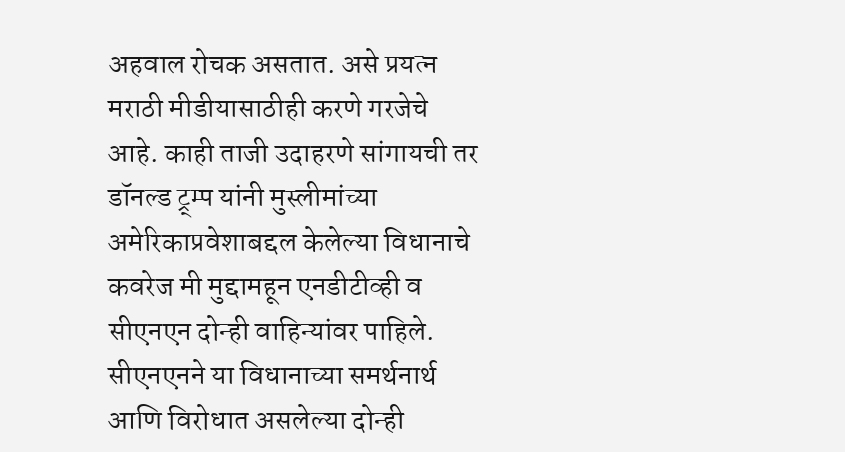अहवाल रोचक असतात. असे प्रयत्न मराठी मीडीयासाठीही करणे गरजेचे आहे. काही ताजी उदाहरणे सांगायची तर डॉनल्ड ट्र्म्प यांनी मुस्लीमांच्या अमेरिकाप्रवेशाबद्दल केलेल्या विधानाचे कवरेज मी मुद्दामहून एनडीटीव्ही व सीएनएन दोन्ही वाहिन्यांवर पाहिले. सीएनएनने या विधानाच्या समर्थनार्थ आणि विरोधात असलेल्या दोन्ही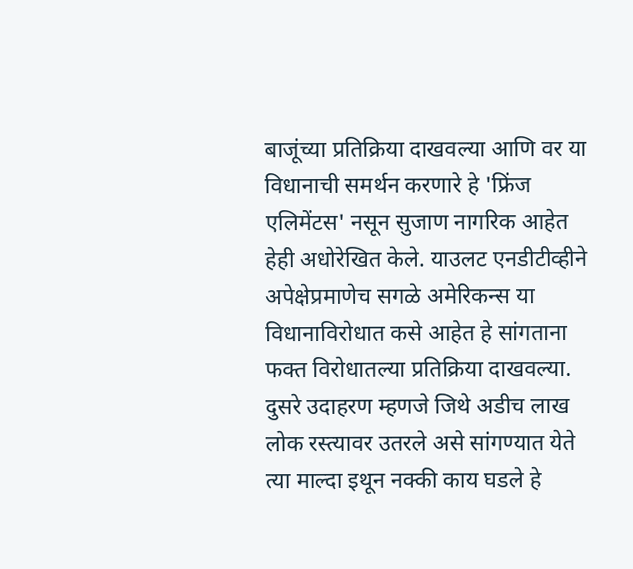बाजूंच्या प्रतिक्रिया दाखवल्या आणि वर या विधानाची समर्थन करणारे हे 'फ्रिंज एलिमेंटस' नसून सुजाण नागरिक आहेत हेही अधोरेखित केले. याउलट एनडीटीव्हीने अपेक्षेप्रमाणेच सगळे अमेरिकन्स या विधानाविरोधात कसे आहेत हे सांगताना फक्त विरोधातल्या प्रतिक्रिया दाखवल्या. दुसरे उदाहरण म्हणजे जिथे अडीच लाख लोक रस्त्यावर उतरले असे सांगण्यात येते त्या माल्दा इथून नक्की काय घडले हे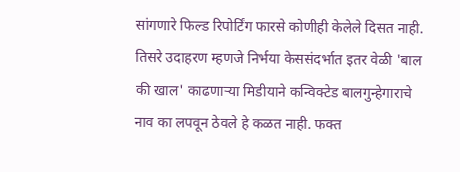सांगणारे फिल्ड रिपोर्टिंग फारसे कोणीही केलेले दिसत नाही. तिसरे उदाहरण म्हणजे निर्भया केससंदर्भात इतर वेळी 'बाल की खाल' काढणार्‍या मिडीयाने कन्विक्टेड बालगुन्हेगाराचे नाव का लपवून ठेवले हे कळत नाही. फक्त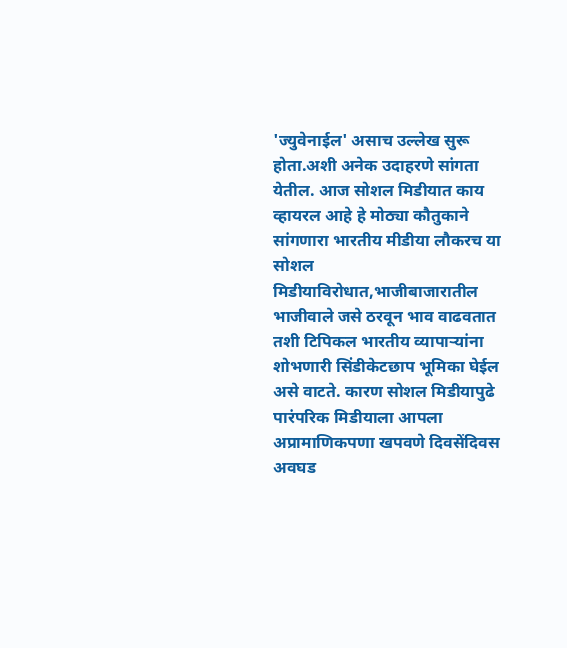'ज्युवेनाईल' असाच उल्लेख सुरू होता.अशी अनेक उदाहरणे सांगता येतील. आज सोशल मिडीयात काय व्हायरल आहे हे मोठ्या कौतुकाने सांगणारा भारतीय मीडीया लौकरच या सोशल मिडीयाविरोधात,भाजीबाजारातील भाजीवाले जसे ठरवून भाव वाढवतात तशी टिपिकल भारतीय व्यापार्‍यांना शोभणारी सिंडीकेटछाप भूमिका घेईल असे वाटते. कारण सोशल मिडीयापुढे पारंपरिक मिडीयाला आपला अप्रामाणिकपणा खपवणे दिवसेंदिवस अवघड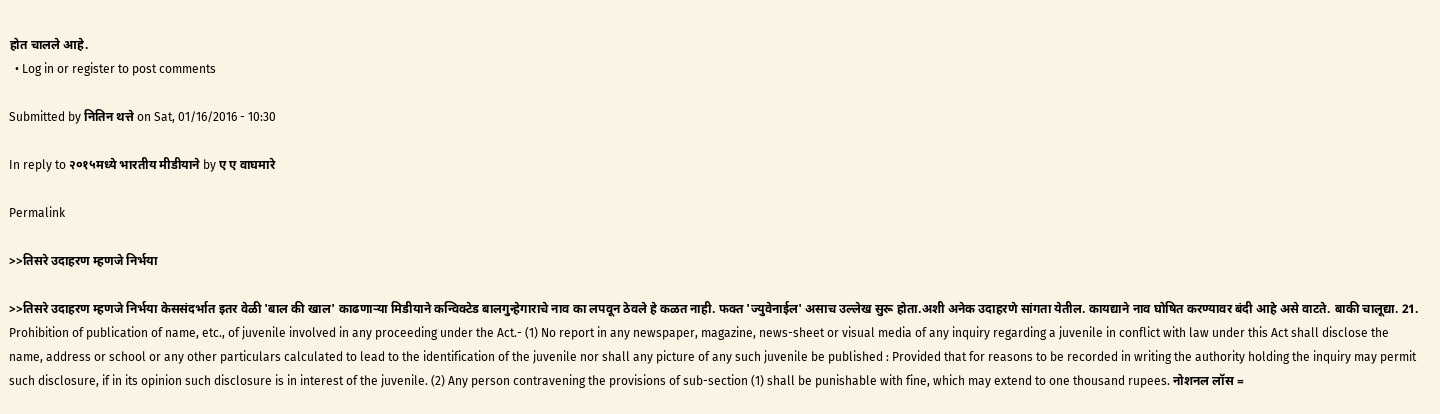होत चालले आहे.
  • Log in or register to post comments

Submitted by नितिन थत्ते on Sat, 01/16/2016 - 10:30

In reply to २०१५मध्ये भारतीय मीडीयाने by ए ए वाघमारे

Permalink

>>तिसरे उदाहरण म्हणजे निर्भया

>>तिसरे उदाहरण म्हणजे निर्भया केससंदर्भात इतर वेळी 'बाल की खाल' काढणार्‍या मिडीयाने कन्विक्टेड बालगुन्हेगाराचे नाव का लपवून ठेवले हे कळत नाही. फक्त 'ज्युवेनाईल' असाच उल्लेख सुरू होता.अशी अनेक उदाहरणे सांगता येतील. कायद्याने नाव घोषित करण्यावर बंदी आहे असे वाटते. बाकी चालूद्या. 21. Prohibition of publication of name, etc., of juvenile involved in any proceeding under the Act.- (1) No report in any newspaper, magazine, news-sheet or visual media of any inquiry regarding a juvenile in conflict with law under this Act shall disclose the name, address or school or any other particulars calculated to lead to the identification of the juvenile nor shall any picture of any such juvenile be published : Provided that for reasons to be recorded in writing the authority holding the inquiry may permit such disclosure, if in its opinion such disclosure is in interest of the juvenile. (2) Any person contravening the provisions of sub-section (1) shall be punishable with fine, which may extend to one thousand rupees. नोशनल लॉस =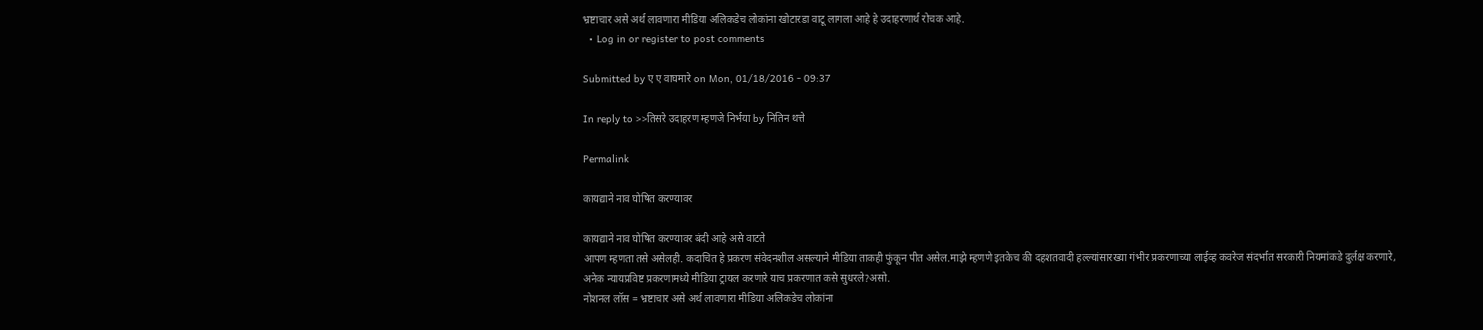भ्रष्टाचार असे अर्थ लावणारा मीडिया अलिकडेच लोकांना खोटारडा वाटू लागला आहे हे उदाहरणार्थ रोचक आहे.
  • Log in or register to post comments

Submitted by ए ए वाघमारे on Mon, 01/18/2016 - 09:37

In reply to >>तिसरे उदाहरण म्हणजे निर्भया by नितिन थत्ते

Permalink

कायद्याने नाव घोषित करण्यावर

कायद्याने नाव घोषित करण्यावर बंदी आहे असे वाटते
आपण म्हणता तसे असेलही. कदाचित हे प्रकरण संवेदनशील असल्याने मीडिया ताकही फुंकून पीत असेल.माझे म्हणणे इतकेच की दहशतवादी हल्ल्यांसारख्या गंभीर प्रकरणाच्या लाईव्ह कवरेज संदर्भात सरकारी नियमांकडे दुर्लक्ष करणारे, अनेक न्यायप्रविष्ट प्रकरणामध्ये मीडिया ट्रायल करणारे याच प्रकरणात कसे सुधरले?असो.
नोशनल लॉस = भ्रष्टाचार असे अर्थ लावणारा मीडिया अलिकडेच लोकांना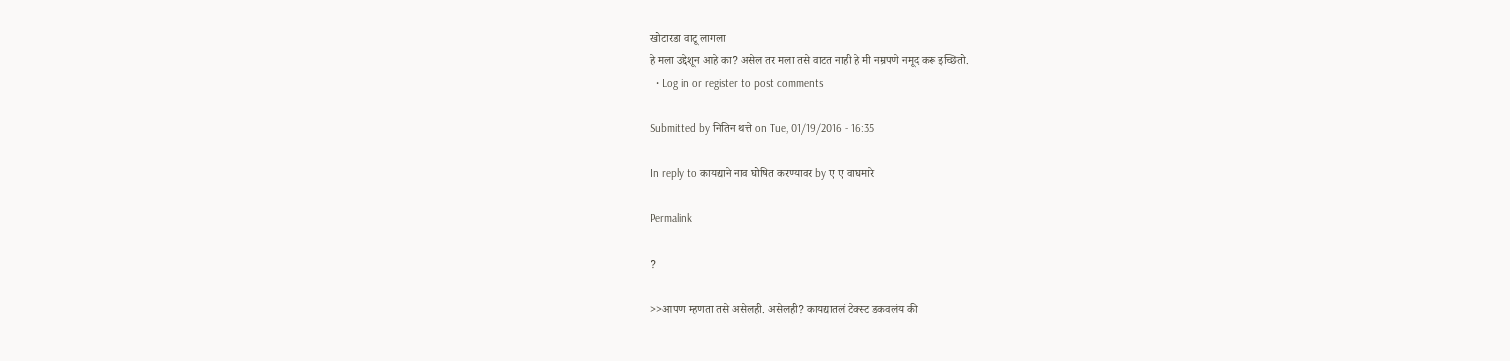खोटारडा वाटू लागला
हे मला उद्देशून आहे का? असेल तर मला तसे वाटत नाही हे मी नम्रपणे नमूद करू इच्छितो.
  • Log in or register to post comments

Submitted by नितिन थत्ते on Tue, 01/19/2016 - 16:35

In reply to कायद्याने नाव घोषित करण्यावर by ए ए वाघमारे

Permalink

?

>>आपण म्हणता तसे असेलही. असेलही? कायद्यातलं टेक्स्ट डकवलंय की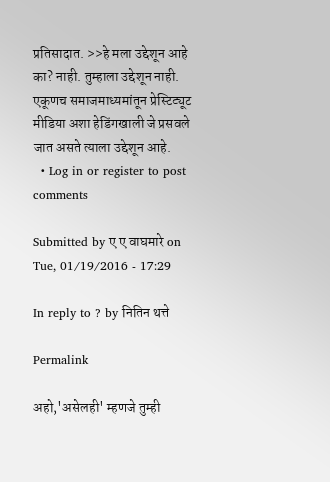प्रतिसादात. >>हे मला उद्देशून आहे का? नाही. तुम्हाला उद्देशून नाही. एकूणच समाजमाध्यमांतून प्रेस्टिट्यूट मीडिया अशा हेडिंगखाली जे प्रसवले जात असते त्याला उद्देशून आहे.
  • Log in or register to post comments

Submitted by ए ए वाघमारे on Tue, 01/19/2016 - 17:29

In reply to ? by नितिन थत्ते

Permalink

अहो,'असेलही' म्हणजे तुम्ही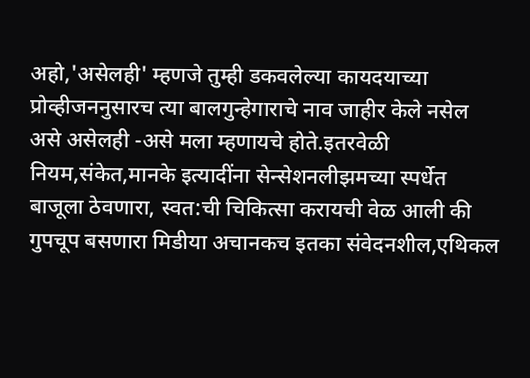अहो,'असेलही' म्हणजे तुम्ही डकवलेल्या कायदयाच्या प्रोव्हीजननुसारच त्या बालगुन्हेगाराचे नाव जाहीर केले नसेल असे असेलही -असे मला म्हणायचे होते.इतरवेळी नियम,संकेत,मानके इत्यादींना सेन्सेशनलीझमच्या स्पर्धेत बाजूला ठेवणारा, स्वत:ची चिकित्सा करायची वेळ आली की गुपचूप बसणारा मिडीया अचानकच इतका संवेदनशील,एथिकल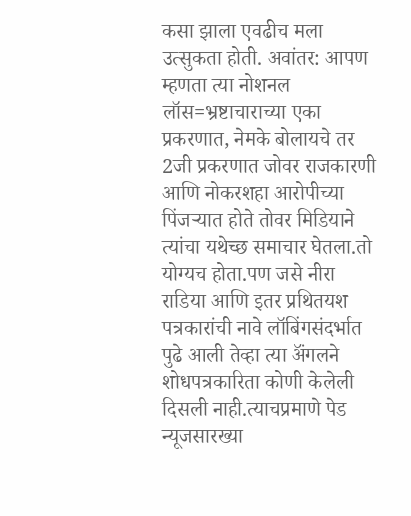कसा झाला एवढीच मला उत्सुकता होती. अवांतर: आपण म्हणता त्या नोशनल लॉस=भ्रष्टाचाराच्या एका प्रकरणात, नेमके बोलायचे तर 2जी प्रकरणात जोवर राजकारणी आणि नोकरशहा आरोपीच्या पिंजर्‍यात होते तोवर मिडियाने त्यांचा यथेच्छ समाचार घेतला.तो योग्यच होता.पण जसे नीरा राडिया आणि इतर प्रथितयश पत्रकारांची नावे लॉबिंगसंदर्भात पुढे आली तेव्हा त्या अ‍ॅंगलने शोधपत्रकारिता कोणी केलेली दिसली नाही.त्याचप्रमाणे पेड न्यूजसारख्या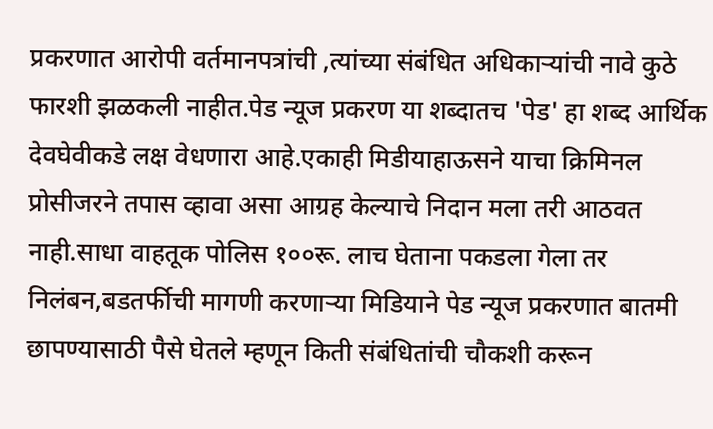प्रकरणात आरोपी वर्तमानपत्रांची ,त्यांच्या संबंधित अधिकार्‍यांची नावे कुठे फारशी झळकली नाहीत.पेड न्यूज प्रकरण या शब्दातच 'पेड' हा शब्द आर्थिक देवघेवीकडे लक्ष वेधणारा आहे.एकाही मिडीयाहाऊसने याचा क्रिमिनल प्रोसीजरने तपास व्हावा असा आग्रह केल्याचे निदान मला तरी आठवत नाही.साधा वाहतूक पोलिस १००रू. लाच घेताना पकडला गेला तर निलंबन,बडतर्फीची मागणी करणार्‍या मिडियाने पेड न्यूज प्रकरणात बातमी छापण्यासाठी पैसे घेतले म्हणून किती संबंधितांची चौकशी करून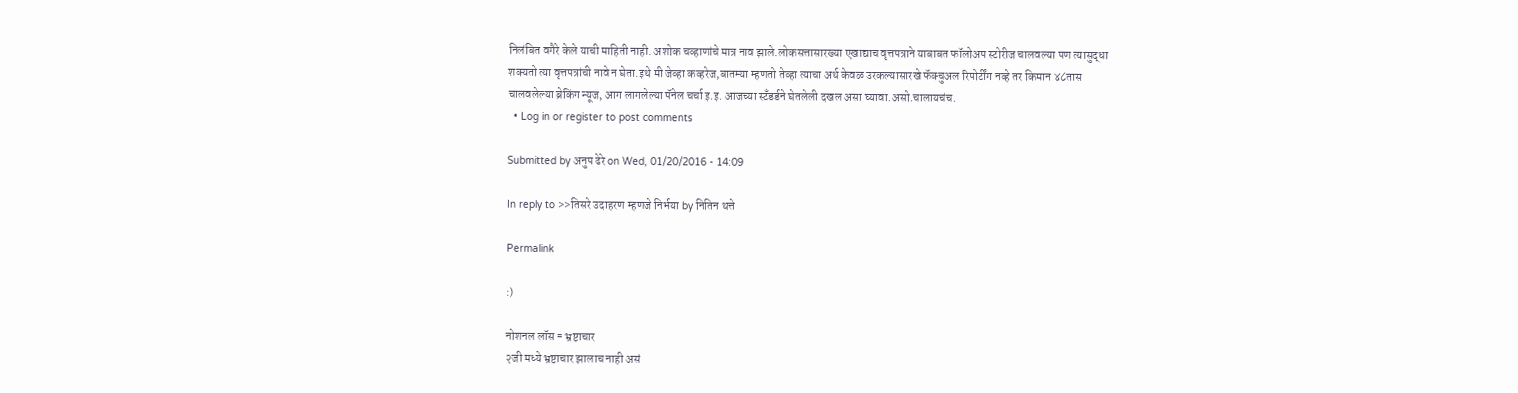निलंबित वगैरे केले याची माहिती नाही. अशोक चव्हाणांचे मात्र नाव झाले.लोकसत्तासारख्या एखाद्याच वृत्तपत्राने याबाबत फॉलोअप स्टोरीज चालवल्या पण त्यासुद्धा शक्यतो त्या वृत्तपत्रांची नावे न घेता.इथे मी जेव्हा कव्हरेज,बातम्या म्हणतो तेव्हा त्याचा अर्थ केवळ उरकल्यासारखे फॅक्चुअल रिपोर्टींग नव्हे तर किमान ४८तास चालवलेल्या ब्रेकिंग न्यूज, आग लागलेल्या पॅनेल चर्चा इ.इ. आजच्या स्टॅंडर्डने घेतलेली दखल असा घ्यावा.असो.चालायचंच.
  • Log in or register to post comments

Submitted by अनुप ढेरे on Wed, 01/20/2016 - 14:09

In reply to >>तिसरे उदाहरण म्हणजे निर्भया by नितिन थत्ते

Permalink

:)

नोशनल लॉस = भ्रष्टाचार
२जी मध्ये भ्रष्टाचार झालाच नाही असं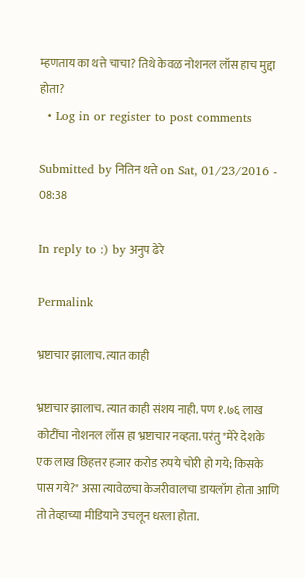म्हणताय का थत्ते चाचा? तिथे केवळ नोशनल लॉस हाच मुद्दा होता?
  • Log in or register to post comments

Submitted by नितिन थत्ते on Sat, 01/23/2016 - 08:38

In reply to :) by अनुप ढेरे

Permalink

भ्रष्टाचार झालाच. त्यात काही

भ्रष्टाचार झालाच. त्यात काही संशय नाही. पण १.७६ लाख कोटींचा नोशनल लॉस हा भ्रष्टाचार नव्हता. परंतु "मेरे देशके एक लाख छिहत्तर हजार करोड रुपये चोरी हो गये; किसके पास गये?" असा त्यावेळचा केजरीवालचा डायलॉग होता आणि तो तेव्हाच्या मीडियाने उचलून धरला होता.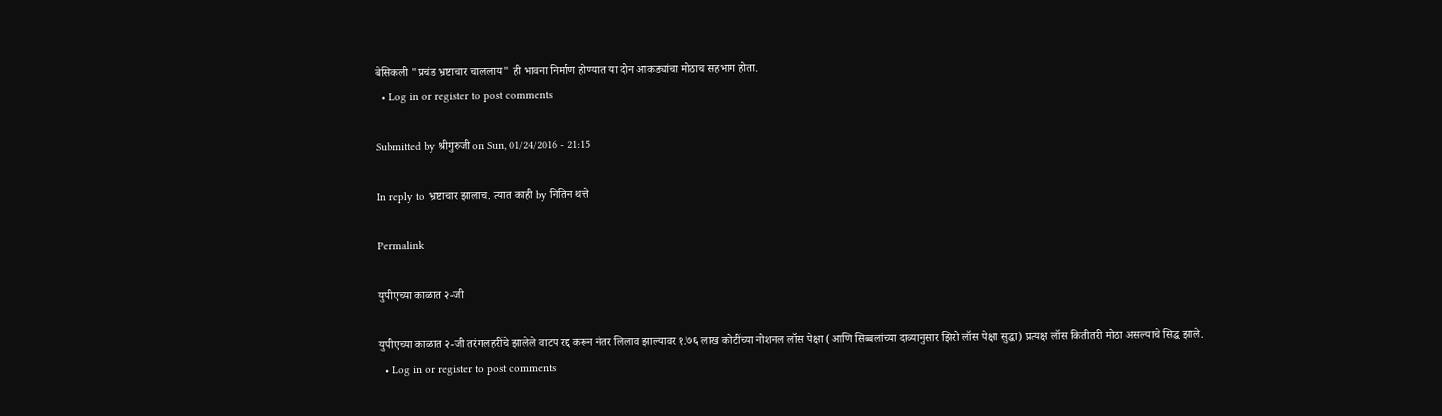बेसिकली "प्रचंड भ्रष्टाचार चाललाय" ही भावना निर्माण होण्यात या दोन आकड्यांचा मोठाच सहभाग होता.
  • Log in or register to post comments

Submitted by श्रीगुरुजी on Sun, 01/24/2016 - 21:15

In reply to भ्रष्टाचार झालाच. त्यात काही by नितिन थत्ते

Permalink

युपीएच्या काळात २-जी

युपीएच्या काळात २-जी तरंगलहरींचे झालेले वाटप रद्द करून नंतर लिलाव झाल्यावर १.७६ लाख कोटींच्या नोशनल लॉस पेक्षा (आणि सिब्बलांच्या दाव्यानुसार झिरो लॉस पेक्षा सुद्धा) प्रत्यक्ष लॉस कितीतरी मोठा असल्याचे सिद्ध झाले.
  • Log in or register to post comments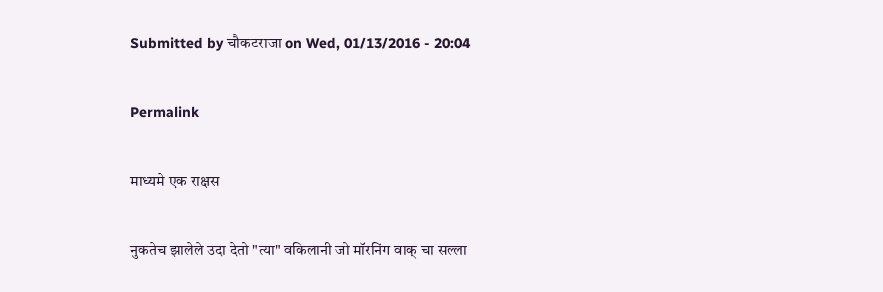Submitted by चौकटराजा on Wed, 01/13/2016 - 20:04

Permalink

माध्यमे एक राक्षस

नुकतेच झालेले उदा देतो "त्या" वकिलानी जो मॉरनिंग वाक् चा सल्ला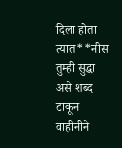दिला होता त्यात**नीस तुम्ही सुद्धा असे शब्द टाकून वाहीनीने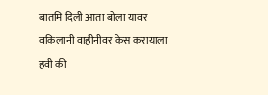बातमि दिली आता बोला यावर वकिलानी वाहीनीवर केस करायाला हवी की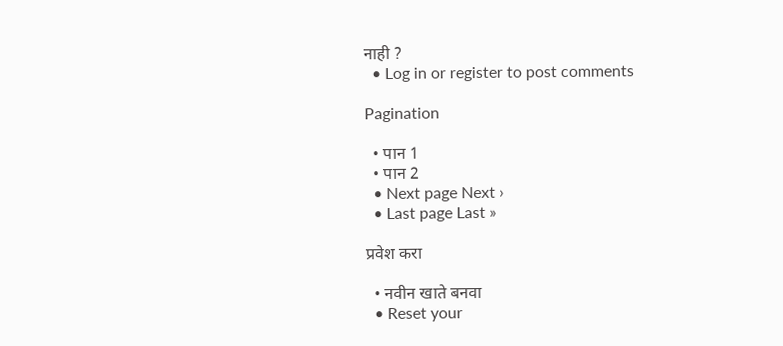नाही ?
  • Log in or register to post comments

Pagination

  • पान 1
  • पान 2
  • Next page Next ›
  • Last page Last »

प्रवेश करा

  • नवीन खाते बनवा
  • Reset your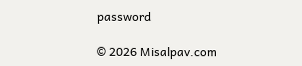password

© 2026 Misalpav.com